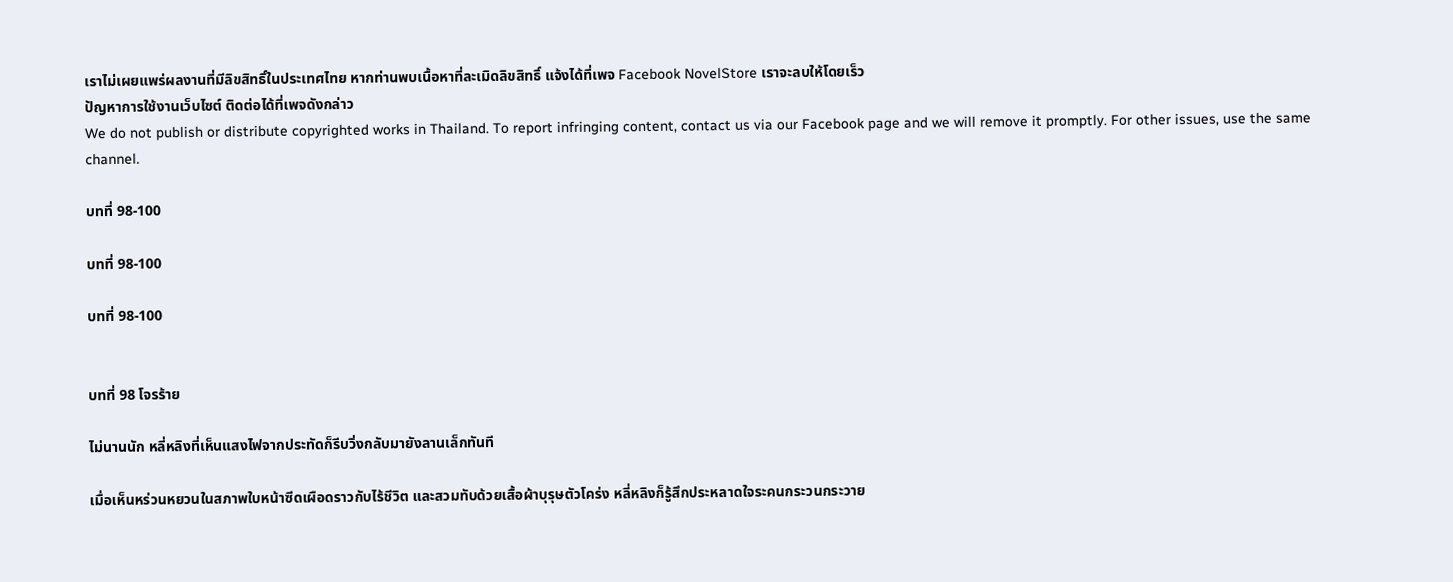เราไม่เผยแพร่ผลงานที่มีลิขสิทธิ์ในประเทศไทย หากท่านพบเนื้อหาที่ละเมิดลิขสิทธิ์ แจ้งได้ที่เพจ Facebook NovelStore เราจะลบให้โดยเร็ว
ปัญหาการใช้งานเว็บไซต์ ติดต่อได้ที่เพจดังกล่าว
We do not publish or distribute copyrighted works in Thailand. To report infringing content, contact us via our Facebook page and we will remove it promptly. For other issues, use the same channel.

บทที่ 98-100

บทที่ 98-100

บทที่ 98-100


บทที่ 98 โจรร้าย

ไม่นานนัก หลี่หลิงที่เห็นแสงไฟจากประทัดก็รีบวิ่งกลับมายังลานเล็กทันที

เมื่อเห็นหร่วนหยวนในสภาพใบหน้าซีดเผือดราวกับไร้ชีวิต และสวมทับด้วยเสื้อผ้าบุรุษตัวโคร่ง หลี่หลิงก็รู้สึกประหลาดใจระคนกระวนกระวาย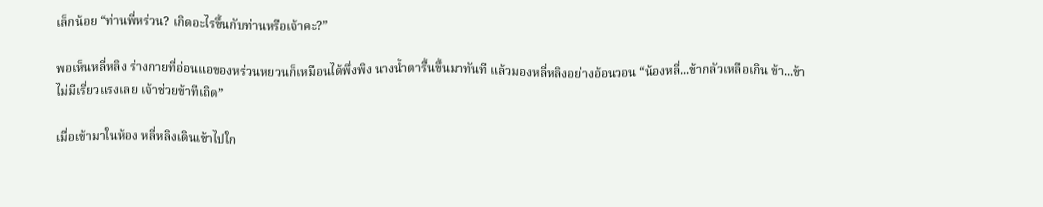เล็กน้อย “ท่านพี่หร่วน? เกิดอะไรขึ้นกับท่านหรือเจ้าคะ?”

พอเห็นหลี่หลิง ร่างกายที่อ่อนแอของหร่วนหยวนก็เหมือนได้พึ่งพิง นางน้ำตารื้นขึ้นมาทันที แล้วมองหลี่หลิงอย่างอ้อนวอน “น้องหลี่...ข้ากลัวเหลือเกิน ข้า...ข้าไม่มีเรี่ยวแรงเลย เจ้าช่วยข้าทีเถิด”

เมื่อเข้ามาในห้อง หลี่หลิงเดินเข้าไปใก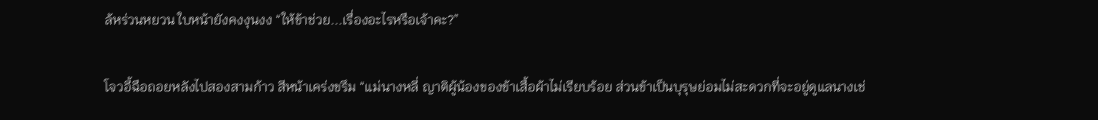ล้หร่วนหยวน ใบหน้ายังคงงุนงง “ให้ข้าช่วย...เรื่องอะไรหรือเจ้าคะ?”

โจวอี้ฉือถอยหลังไปสองสามก้าว สีหน้าเคร่งขรึม “แม่นางหลี่ ญาติผู้น้องของข้าเสื้อผ้าไม่เรียบร้อย ส่วนข้าเป็นบุรุษย่อมไม่สะดวกที่จะอยู่ดูแลนางเช่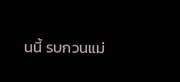นนี้ รบกวนแม่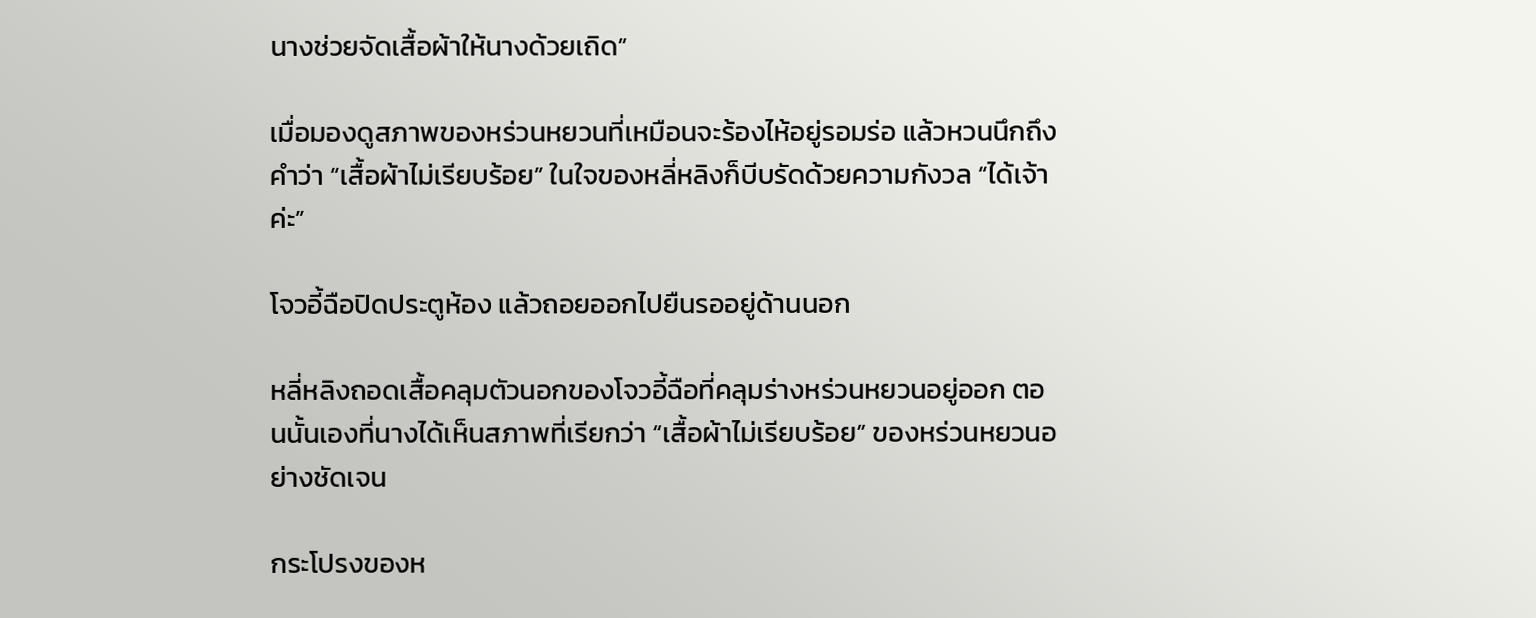นางช่วยจัดเสื้อผ้าให้นางด้วยเถิด”

เมื่อมองดูสภาพของหร่วนหยวนที่เหมือนจะร้องไห้อยู่รอมร่อ แล้วหวนนึกถึงคำว่า “เสื้อผ้าไม่เรียบร้อย” ในใจของหลี่หลิงก็บีบรัดด้วยความกังวล “ได้เจ้าค่ะ”

โจวอี้ฉือปิดประตูห้อง แล้วถอยออกไปยืนรออยู่ด้านนอก

หลี่หลิงถอดเสื้อคลุมตัวนอกของโจวอี้ฉือที่คลุมร่างหร่วนหยวนอยู่ออก ตอนนั้นเองที่นางได้เห็นสภาพที่เรียกว่า “เสื้อผ้าไม่เรียบร้อย” ของหร่วนหยวนอย่างชัดเจน

กระโปรงของห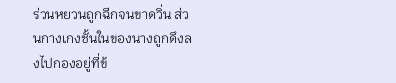ร่วนหยวนถูกฉีกจนขาดวิ่น ส่วนกางเกงชั้นในของนางถูกดึงลงไปกองอยู่ที่ข้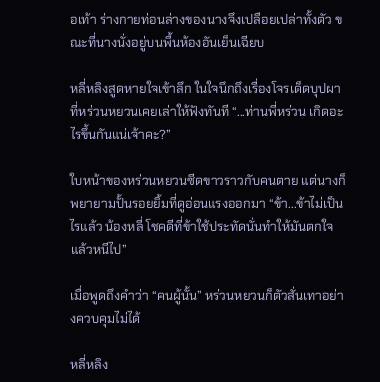อเท้า ร่างกายท่อนล่างของนางจึงเปลือยเปล่าทั้งตัว ขณะที่นางนั่งอยู่บนพื้นห้องอันเย็นเฉียบ

หลี่หลิงสูดหายใจเข้าลึก ในใจนึกถึงเรื่องโจรเด็ดบุปผาที่หร่วนหยวนเคยเล่าให้ฟังทันที “...ท่านพี่หร่วน เกิดอะไรขึ้นกันแน่เจ้าคะ?”

ใบหน้าของหร่วนหยวนซีดขาวราวกับคนตาย แต่นางก็พยายามปั้นรอยยิ้มที่ดูอ่อนแรงออกมา “ข้า...ข้าไม่เป็นไรแล้ว น้องหลี่ โชคดีที่ข้าใช้ประทัดนั่นทำให้มันตกใจแล้วหนีไป”

เมื่อพูดถึงคำว่า “คนผู้นั้น” หร่วนหยวนก็ตัวสั่นเทาอย่างควบคุมไม่ได้

หลี่หลิง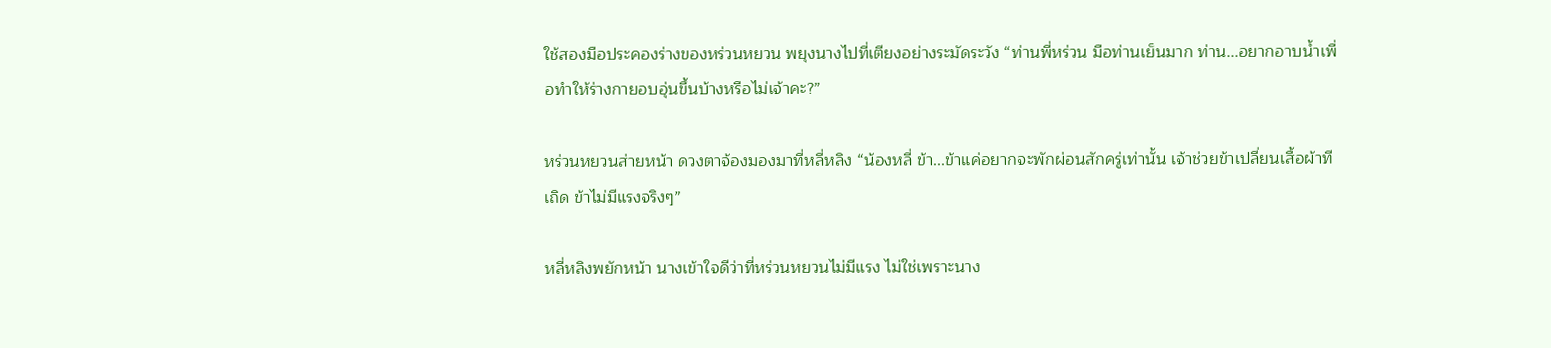ใช้สองมือประคองร่างของหร่วนหยวน พยุงนางไปที่เตียงอย่างระมัดระวัง “ท่านพี่หร่วน มือท่านเย็นมาก ท่าน...อยากอาบน้ำเพื่อทำให้ร่างกายอบอุ่นขึ้นบ้างหรือไม่เจ้าคะ?”

หร่วนหยวนส่ายหน้า ดวงตาจ้องมองมาที่หลี่หลิง “น้องหลี่ ข้า...ข้าแค่อยากจะพักผ่อนสักครู่เท่านั้น เจ้าช่วยข้าเปลี่ยนเสื้อผ้าทีเถิด ข้าไม่มีแรงจริงๆ”

หลี่หลิงพยักหน้า นางเข้าใจดีว่าที่หร่วนหยวนไม่มีแรง ไม่ใช่เพราะนาง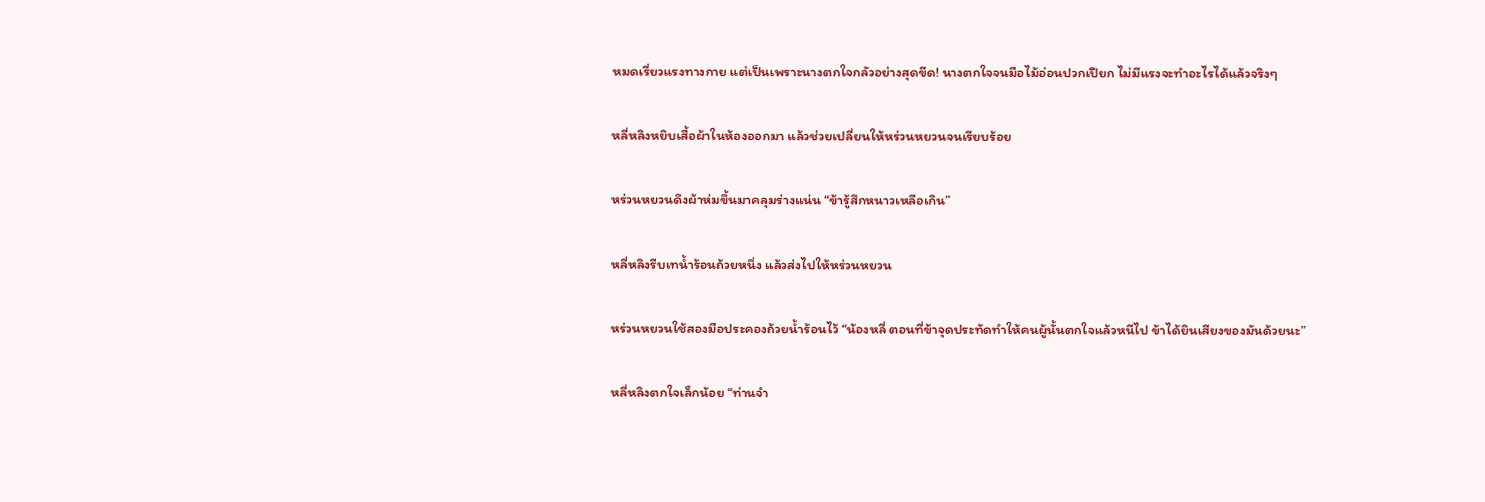หมดเรี่ยวแรงทางกาย แต่เป็นเพราะนางตกใจกลัวอย่างสุดขีด! นางตกใจจนมือไม้อ่อนปวกเปียก ไม่มีแรงจะทำอะไรได้แล้วจริงๆ

หลี่หลิงหยิบเสื้อผ้าในห้องออกมา แล้วช่วยเปลี่ยนให้หร่วนหยวนจนเรียบร้อย

หร่วนหยวนดึงผ้าห่มขึ้นมาคลุมร่างแน่น “ข้ารู้สึกหนาวเหลือเกิน”

หลี่หลิงรีบเทน้ำร้อนถ้วยหนึ่ง แล้วส่งไปให้หร่วนหยวน

หร่วนหยวนใช้สองมือประคองถ้วยน้ำร้อนไว้ “น้องหลี่ ตอนที่ข้าจุดประทัดทำให้คนผู้นั้นตกใจแล้วหนีไป ข้าได้ยินเสียงของมันด้วยนะ”

หลี่หลิงตกใจเล็กน้อย “ท่านจำ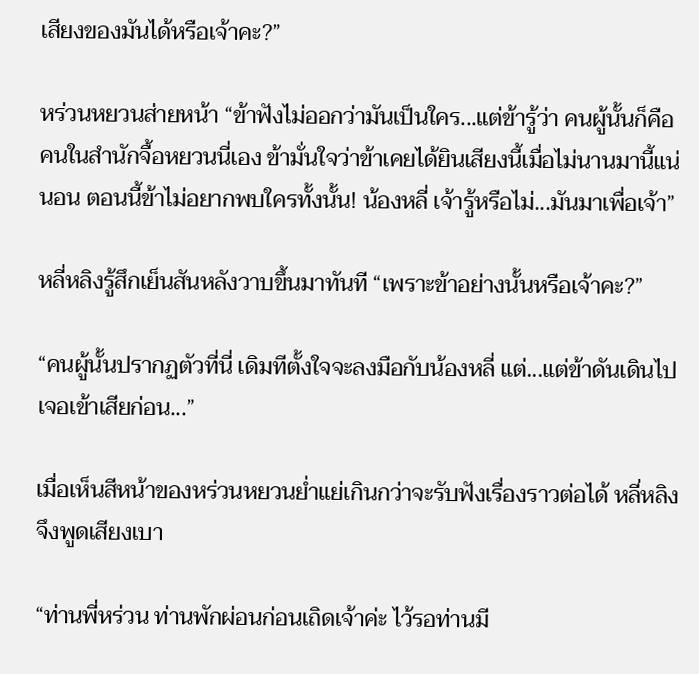เสียงของมันได้หรือเจ้าคะ?”

หร่วนหยวนส่ายหน้า “ข้าฟังไม่ออกว่ามันเป็นใคร...แต่ข้ารู้ว่า คนผู้นั้นก็คือคนในสำนักจื้อหยวนนี่เอง ข้ามั่นใจว่าข้าเคยได้ยินเสียงนี้เมื่อไม่นานมานี้แน่นอน ตอนนี้ข้าไม่อยากพบใครทั้งนั้น! น้องหลี่ เจ้ารู้หรือไม่...มันมาเพื่อเจ้า”

หลี่หลิงรู้สึกเย็นสันหลังวาบขึ้นมาทันที “เพราะข้าอย่างนั้นหรือเจ้าคะ?”

“คนผู้นั้นปรากฏตัวที่นี่ เดิมทีตั้งใจจะลงมือกับน้องหลี่ แต่...แต่ข้าดันเดินไปเจอเข้าเสียก่อน...”

เมื่อเห็นสีหน้าของหร่วนหยวนย่ำแย่เกินกว่าจะรับฟังเรื่องราวต่อได้ หลี่หลิงจึงพูดเสียงเบา

“ท่านพี่หร่วน ท่านพักผ่อนก่อนเถิดเจ้าค่ะ ไว้รอท่านมี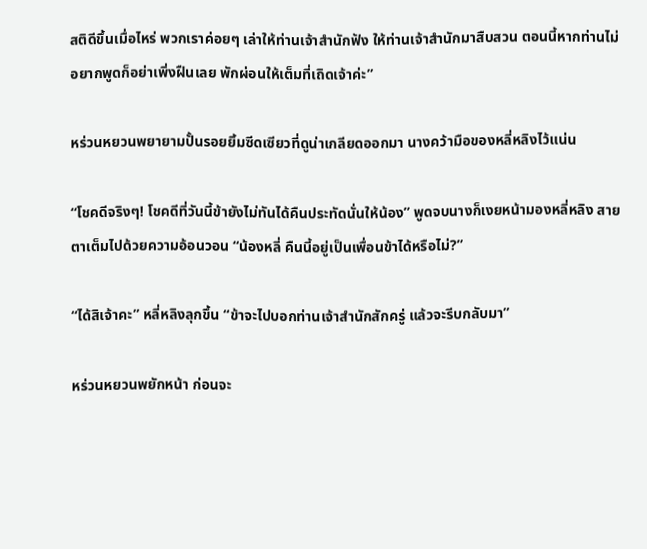สติดีขึ้นเมื่อไหร่ พวกเราค่อยๆ เล่าให้ท่านเจ้าสำนักฟัง ให้ท่านเจ้าสำนักมาสืบสวน ตอนนี้หากท่านไม่อยากพูดก็อย่าเพิ่งฝืนเลย พักผ่อนให้เต็มที่เถิดเจ้าค่ะ”

หร่วนหยวนพยายามปั้นรอยยิ้มซีดเซียวที่ดูน่าเกลียดออกมา นางคว้ามือของหลี่หลิงไว้แน่น

“โชคดีจริงๆ! โชคดีที่วันนี้ข้ายังไม่ทันได้คืนประทัดนั่นให้น้อง” พูดจบนางก็เงยหน้ามองหลี่หลิง สายตาเต็มไปด้วยความอ้อนวอน “น้องหลี่ คืนนี้อยู่เป็นเพื่อนข้าได้หรือไม่?”

“ได้สิเจ้าคะ” หลี่หลิงลุกขึ้น “ข้าจะไปบอกท่านเจ้าสำนักสักครู่ แล้วจะรีบกลับมา”

หร่วนหยวนพยักหน้า ก่อนจะ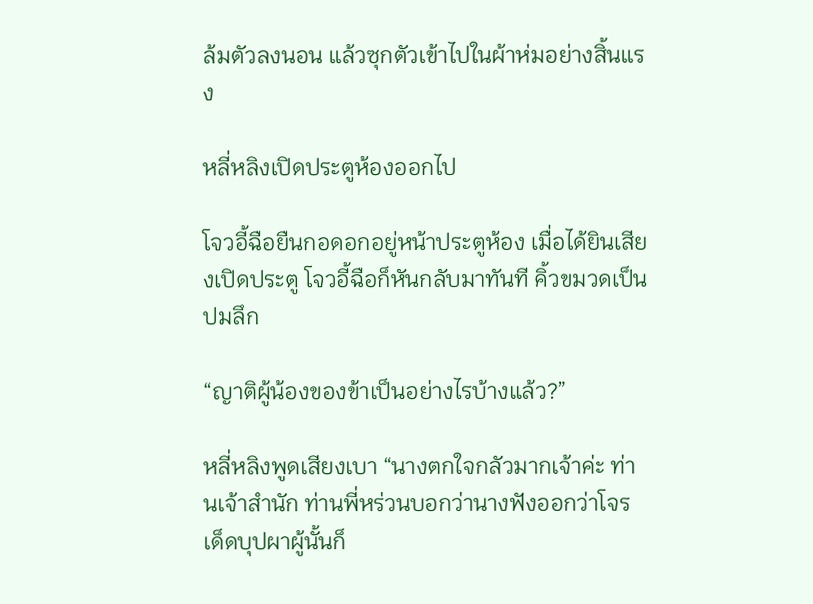ล้มตัวลงนอน แล้วซุกตัวเข้าไปในผ้าห่มอย่างสิ้นแรง

หลี่หลิงเปิดประตูห้องออกไป

โจวอี้ฉือยืนกอดอกอยู่หน้าประตูห้อง เมื่อได้ยินเสียงเปิดประตู โจวอี้ฉือก็หันกลับมาทันที คิ้วขมวดเป็นปมลึก

“ญาติผู้น้องของข้าเป็นอย่างไรบ้างแล้ว?”

หลี่หลิงพูดเสียงเบา “นางตกใจกลัวมากเจ้าค่ะ ท่านเจ้าสำนัก ท่านพี่หร่วนบอกว่านางฟังออกว่าโจรเด็ดบุปผาผู้นั้นก็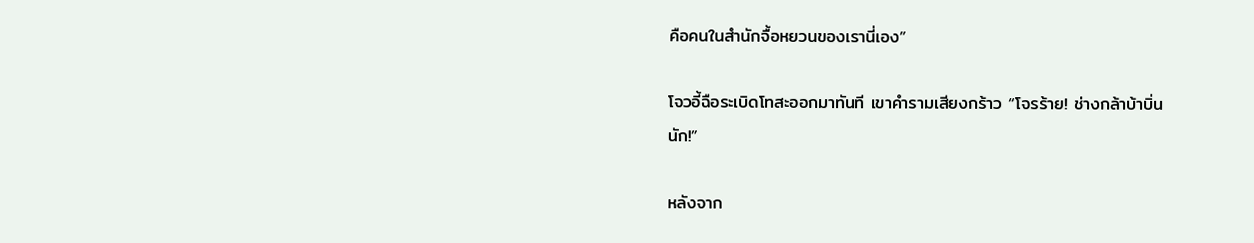คือคนในสำนักจื้อหยวนของเรานี่เอง”

โจวอี้ฉือระเบิดโทสะออกมาทันที เขาคำรามเสียงกร้าว “โจรร้าย! ช่างกล้าบ้าบิ่นนัก!”

หลังจาก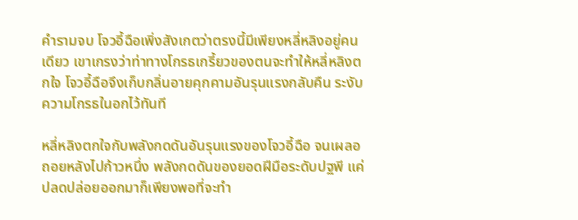คำรามจบ โจวอี้ฉือเพิ่งสังเกตว่าตรงนี้มีเพียงหลี่หลิงอยู่คนเดียว เขาเกรงว่าท่าทางโกรธเกรี้ยวของตนจะทำให้หลี่หลิงตกใจ โจวอี้ฉือจึงเก็บกลิ่นอายคุกคามอันรุนแรงกลับคืน ระงับความโกรธในอกไว้ทันที

หลี่หลิงตกใจกับพลังกดดันอันรุนแรงของโจวอี้ฉือ จนเผลอถอยหลังไปก้าวหนึ่ง พลังกดดันของยอดฝีมือระดับปฐพี แค่ปลดปล่อยออกมาก็เพียงพอที่จะทำ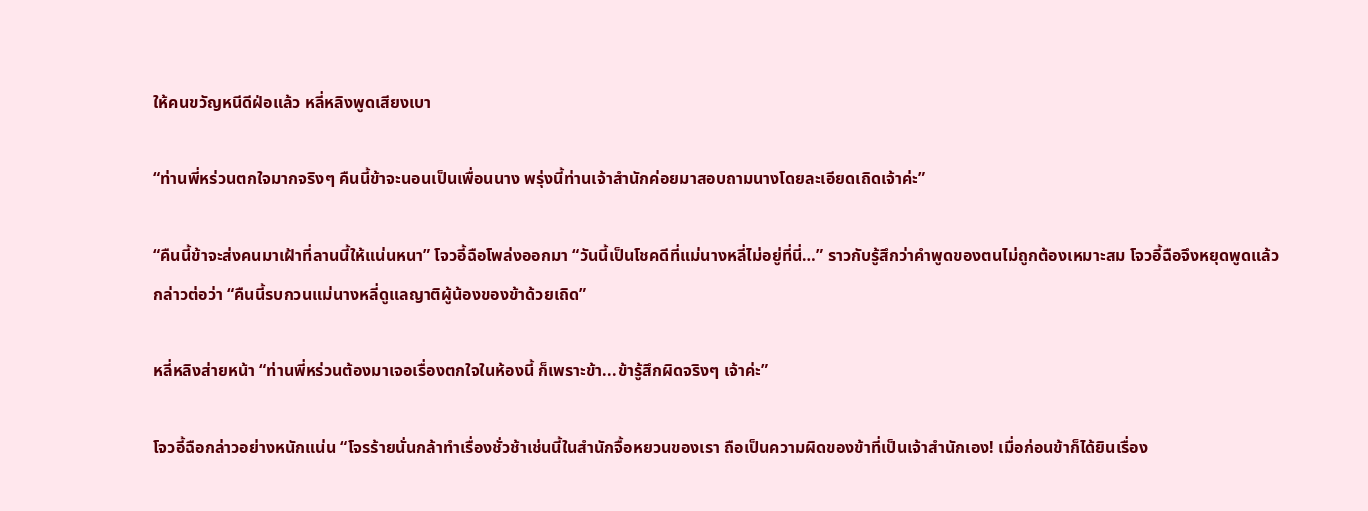ให้คนขวัญหนีดีฝ่อแล้ว หลี่หลิงพูดเสียงเบา

“ท่านพี่หร่วนตกใจมากจริงๆ คืนนี้ข้าจะนอนเป็นเพื่อนนาง พรุ่งนี้ท่านเจ้าสำนักค่อยมาสอบถามนางโดยละเอียดเถิดเจ้าค่ะ”

“คืนนี้ข้าจะส่งคนมาเฝ้าที่ลานนี้ให้แน่นหนา” โจวอี้ฉือโพล่งออกมา “วันนี้เป็นโชคดีที่แม่นางหลี่ไม่อยู่ที่นี่…” ราวกับรู้สึกว่าคำพูดของตนไม่ถูกต้องเหมาะสม โจวอี้ฉือจึงหยุดพูดแล้วกล่าวต่อว่า “คืนนี้รบกวนแม่นางหลี่ดูแลญาติผู้น้องของข้าด้วยเถิด”

หลี่หลิงส่ายหน้า “ท่านพี่หร่วนต้องมาเจอเรื่องตกใจในห้องนี้ ก็เพราะข้า...ข้ารู้สึกผิดจริงๆ เจ้าค่ะ”

โจวอี้ฉือกล่าวอย่างหนักแน่น “โจรร้ายนั่นกล้าทำเรื่องชั่วช้าเช่นนี้ในสำนักจื้อหยวนของเรา ถือเป็นความผิดของข้าที่เป็นเจ้าสำนักเอง! เมื่อก่อนข้าก็ได้ยินเรื่อง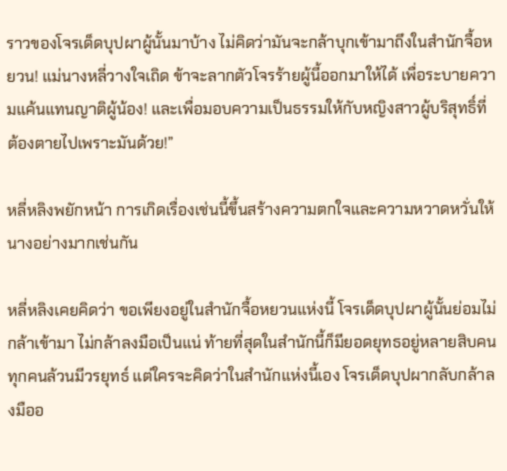ราวของโจรเด็ดบุปผาผู้นั้นมาบ้าง ไม่คิดว่ามันจะกล้าบุกเข้ามาถึงในสำนักจื้อหยวน! แม่นางหลี่วางใจเถิด ข้าจะลากตัวโจรร้ายผู้นี้ออกมาให้ได้ เพื่อระบายความแค้นแทนญาติผู้น้อง! และเพื่อมอบความเป็นธรรมให้กับหญิงสาวผู้บริสุทธิ์ที่ต้องตายไปเพราะมันด้วย!”

หลี่หลิงพยักหน้า การเกิดเรื่องเช่นนี้ขึ้นสร้างความตกใจและความหวาดหวั่นให้นางอย่างมากเช่นกัน

หลี่หลิงเคยคิดว่า ขอเพียงอยู่ในสำนักจื้อหยวนแห่งนี้ โจรเด็ดบุปผาผู้นั้นย่อมไม่กล้าเข้ามา ไม่กล้าลงมือเป็นแน่ ท้ายที่สุดในสำนักนี้ก็มียอดยุทธอยู่หลายสิบคน ทุกคนล้วนมีวรยุทธ์ แต่ใครจะคิดว่าในสำนักแห่งนี้เอง โจรเด็ดบุปผากลับกล้าลงมืออ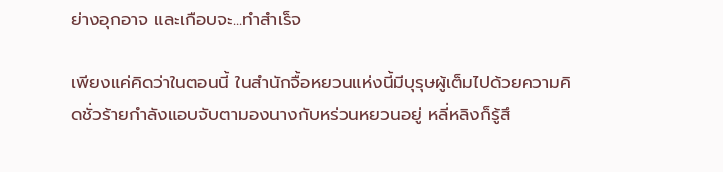ย่างอุกอาจ และเกือบจะ...ทำสำเร็จ

เพียงแค่คิดว่าในตอนนี้ ในสำนักจื้อหยวนแห่งนี้มีบุรุษผู้เต็มไปด้วยความคิดชั่วร้ายกำลังแอบจับตามองนางกับหร่วนหยวนอยู่ หลี่หลิงก็รู้สึ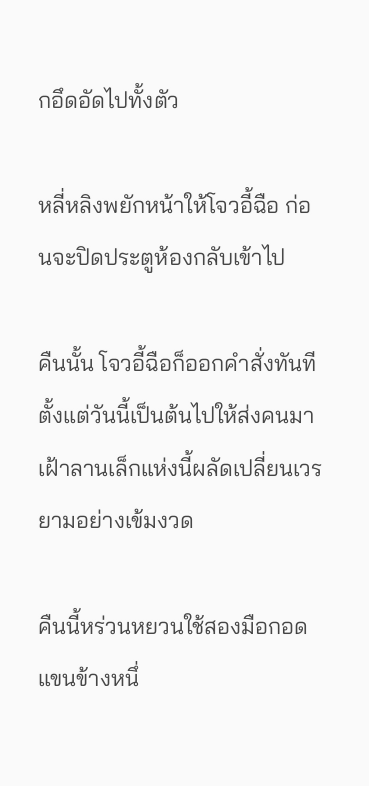กอึดอัดไปทั้งตัว

หลี่หลิงพยักหน้าให้โจวอี้ฉือ ก่อนจะปิดประตูห้องกลับเข้าไป

คืนนั้น โจวอี้ฉือก็ออกคำสั่งทันที ตั้งแต่วันนี้เป็นต้นไปให้ส่งคนมาเฝ้าลานเล็กแห่งนี้ผลัดเปลี่ยนเวรยามอย่างเข้มงวด

คืนนี้หร่วนหยวนใช้สองมือกอดแขนข้างหนึ่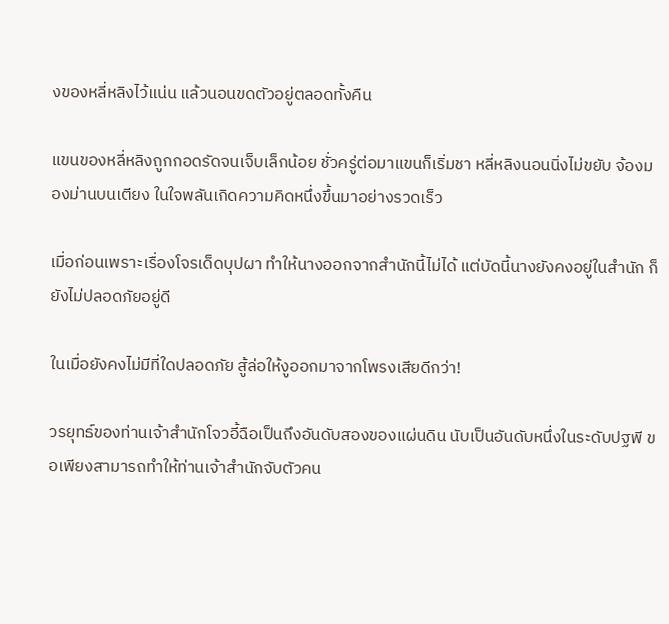งของหลี่หลิงไว้แน่น แล้วนอนขดตัวอยู่ตลอดทั้งคืน

แขนของหลี่หลิงถูกกอดรัดจนเจ็บเล็กน้อย ชั่วครู่ต่อมาแขนก็เริ่มชา หลี่หลิงนอนนิ่งไม่ขยับ จ้องมองม่านบนเตียง ในใจพลันเกิดความคิดหนึ่งขึ้นมาอย่างรวดเร็ว

เมื่อก่อนเพราะเรื่องโจรเด็ดบุปผา ทำให้นางออกจากสำนักนี้ไม่ได้ แต่บัดนี้นางยังคงอยู่ในสำนัก ก็ยังไม่ปลอดภัยอยู่ดี

ในเมื่อยังคงไม่มีที่ใดปลอดภัย สู้ล่อให้งูออกมาจากโพรงเสียดีกว่า!

วรยุทธ์ของท่านเจ้าสำนักโจวอี้ฉือเป็นถึงอันดับสองของแผ่นดิน นับเป็นอันดับหนึ่งในระดับปฐพี ขอเพียงสามารถทำให้ท่านเจ้าสำนักจับตัวคน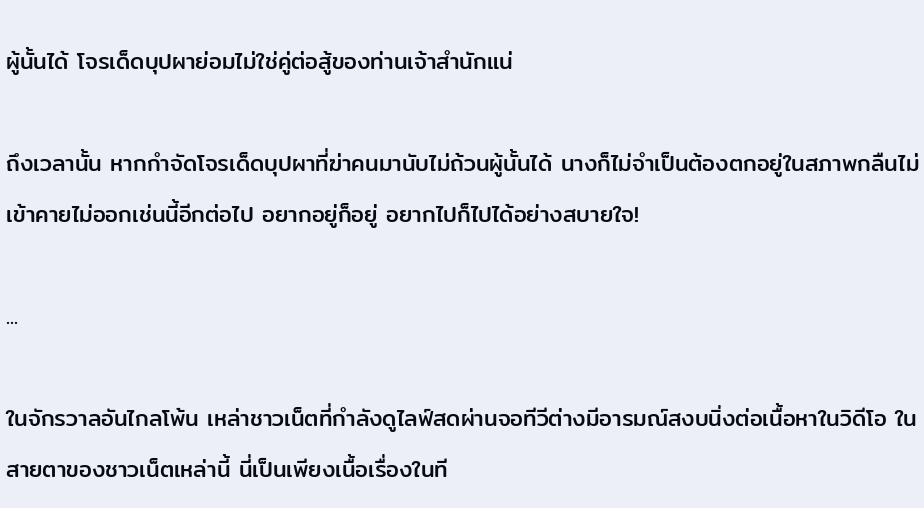ผู้นั้นได้ โจรเด็ดบุปผาย่อมไม่ใช่คู่ต่อสู้ของท่านเจ้าสำนักแน่

ถึงเวลานั้น หากกำจัดโจรเด็ดบุปผาที่ฆ่าคนมานับไม่ถ้วนผู้นั้นได้ นางก็ไม่จำเป็นต้องตกอยู่ในสภาพกลืนไม่เข้าคายไม่ออกเช่นนี้อีกต่อไป อยากอยู่ก็อยู่ อยากไปก็ไปได้อย่างสบายใจ!

...

ในจักรวาลอันไกลโพ้น เหล่าชาวเน็ตที่กำลังดูไลฟ์สดผ่านจอทีวีต่างมีอารมณ์สงบนิ่งต่อเนื้อหาในวิดีโอ ในสายตาของชาวเน็ตเหล่านี้ นี่เป็นเพียงเนื้อเรื่องในที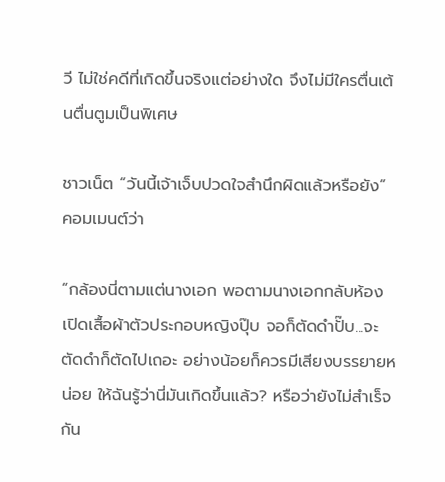วี ไม่ใช่คดีที่เกิดขึ้นจริงแต่อย่างใด จึงไม่มีใครตื่นเต้นตื่นตูมเป็นพิเศษ

ชาวเน็ต “วันนี้เจ้าเจ็บปวดใจสำนึกผิดแล้วหรือยัง” คอมเมนต์ว่า

“กล้องนี่ตามแต่นางเอก พอตามนางเอกกลับห้อง เปิดเสื้อผ้าตัวประกอบหญิงปุ๊บ จอก็ตัดดำปั๊บ...จะตัดดำก็ตัดไปเถอะ อย่างน้อยก็ควรมีเสียงบรรยายหน่อย ให้ฉันรู้ว่านี่มันเกิดขึ้นแล้ว? หรือว่ายังไม่สำเร็จกัน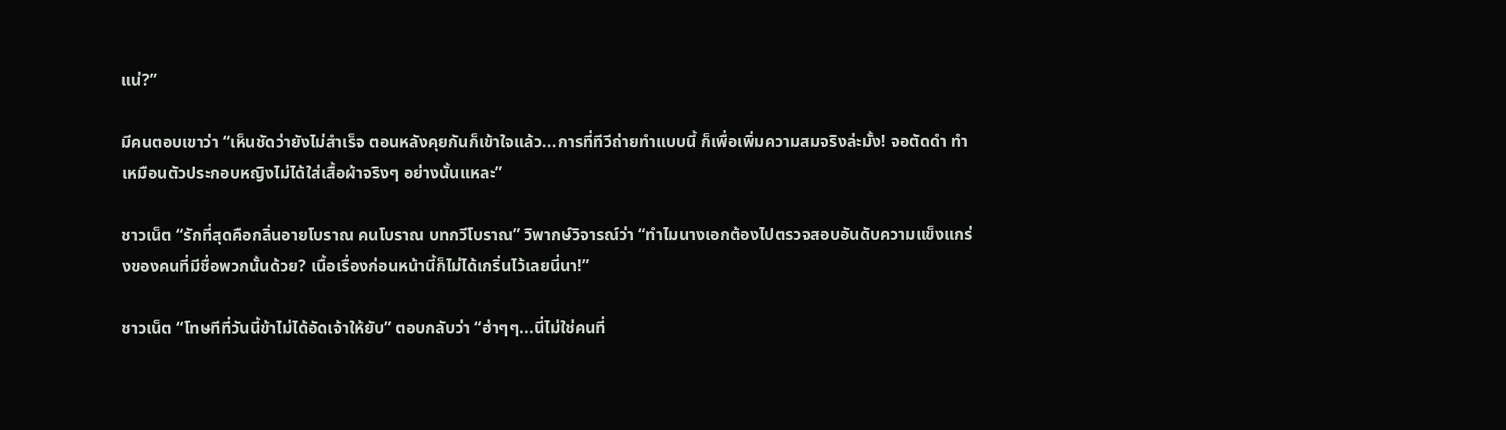แน่?”

มีคนตอบเขาว่า “เห็นชัดว่ายังไม่สำเร็จ ตอนหลังคุยกันก็เข้าใจแล้ว...การที่ทีวีถ่ายทำแบบนี้ ก็เพื่อเพิ่มความสมจริงล่ะมั้ง! จอตัดดำ ทำเหมือนตัวประกอบหญิงไม่ได้ใส่เสื้อผ้าจริงๆ อย่างนั้นแหละ”

ชาวเน็ต “รักที่สุดคือกลิ่นอายโบราณ คนโบราณ บทกวีโบราณ” วิพากษ์วิจารณ์ว่า “ทำไมนางเอกต้องไปตรวจสอบอันดับความแข็งแกร่งของคนที่มีชื่อพวกนั้นด้วย? เนื้อเรื่องก่อนหน้านี้ก็ไม่ได้เกริ่นไว้เลยนี่นา!”

ชาวเน็ต “โทษทีที่วันนี้ข้าไม่ได้อัดเจ้าให้ยับ” ตอบกลับว่า “ฮ่าๆๆ...นี่ไม่ใช่คนที่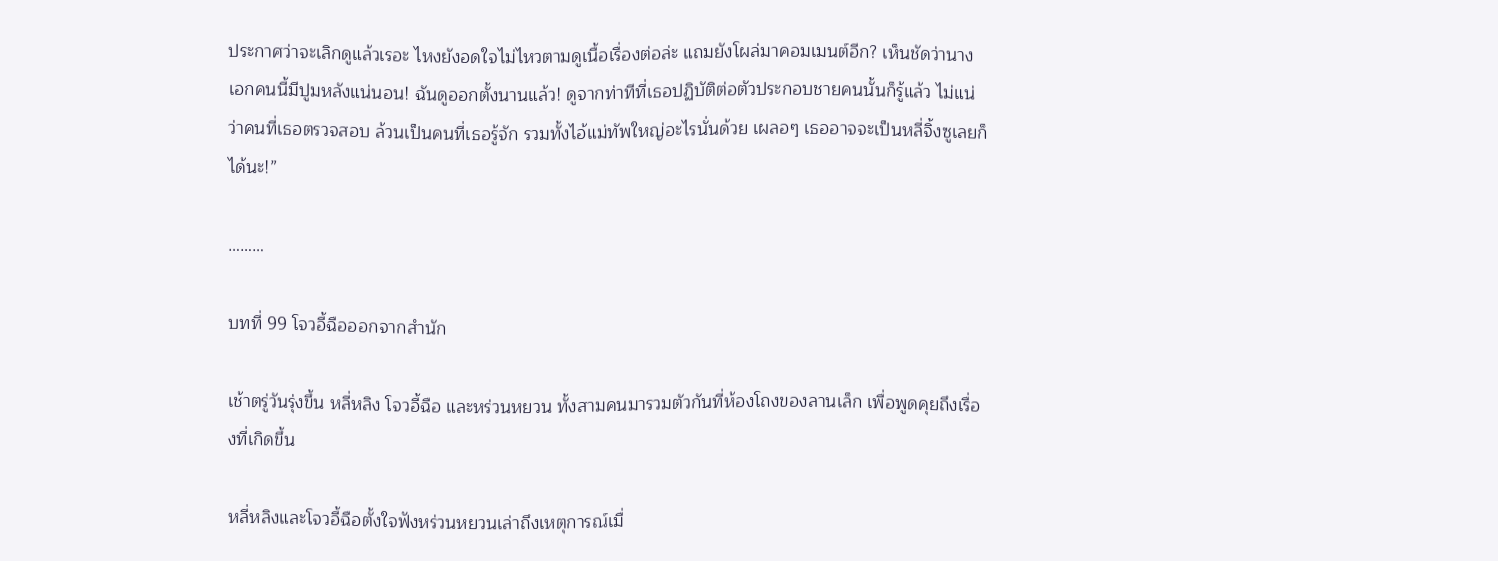ประกาศว่าจะเลิกดูแล้วเรอะ ไหงยังอดใจไม่ไหวตามดูเนื้อเรื่องต่อล่ะ แถมยังโผล่มาคอมเมนต์อีก? เห็นชัดว่านางเอกคนนี้มีปูมหลังแน่นอน! ฉันดูออกตั้งนานแล้ว! ดูจากท่าทีที่เธอปฏิบัติต่อตัวประกอบชายคนนั้นก็รู้แล้ว ไม่แน่ว่าคนที่เธอตรวจสอบ ล้วนเป็นคนที่เธอรู้จัก รวมทั้งไอ้แม่ทัพใหญ่อะไรนั่นด้วย เผลอๆ เธออาจจะเป็นหลี่จิ้งซูเลยก็ได้นะ!”

………

บทที่ 99 โจวอี้ฉือออกจากสำนัก

เช้าตรู่วันรุ่งขึ้น หลี่หลิง โจวอี้ฉือ และหร่วนหยวน ทั้งสามคนมารวมตัวกันที่ห้องโถงของลานเล็ก เพื่อพูดคุยถึงเรื่องที่เกิดขึ้น

หลี่หลิงและโจวอี้ฉือตั้งใจฟังหร่วนหยวนเล่าถึงเหตุการณ์เมื่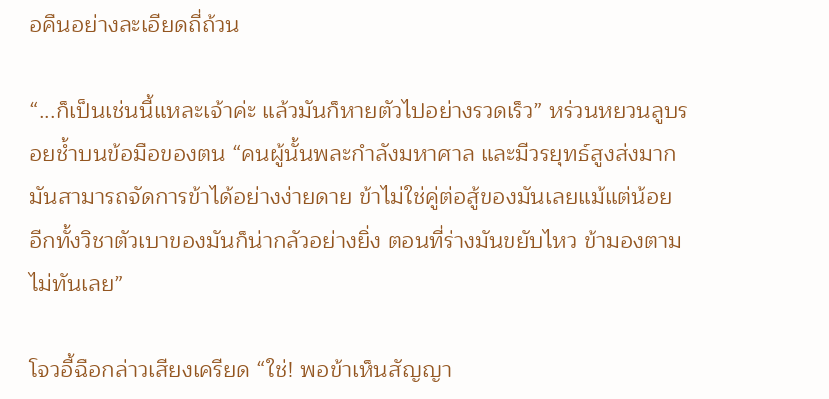อคืนอย่างละเอียดถี่ถ้วน

“...ก็เป็นเช่นนี้แหละเจ้าค่ะ แล้วมันก็หายตัวไปอย่างรวดเร็ว” หร่วนหยวนลูบรอยช้ำบนข้อมือของตน “คนผู้นั้นพละกำลังมหาศาล และมีวรยุทธ์สูงส่งมาก มันสามารถจัดการข้าได้อย่างง่ายดาย ข้าไม่ใช่คู่ต่อสู้ของมันเลยแม้แต่น้อย อีกทั้งวิชาตัวเบาของมันก็น่ากลัวอย่างยิ่ง ตอนที่ร่างมันขยับไหว ข้ามองตามไม่ทันเลย”

โจวอี้ฉือกล่าวเสียงเครียด “ใช่! พอข้าเห็นสัญญา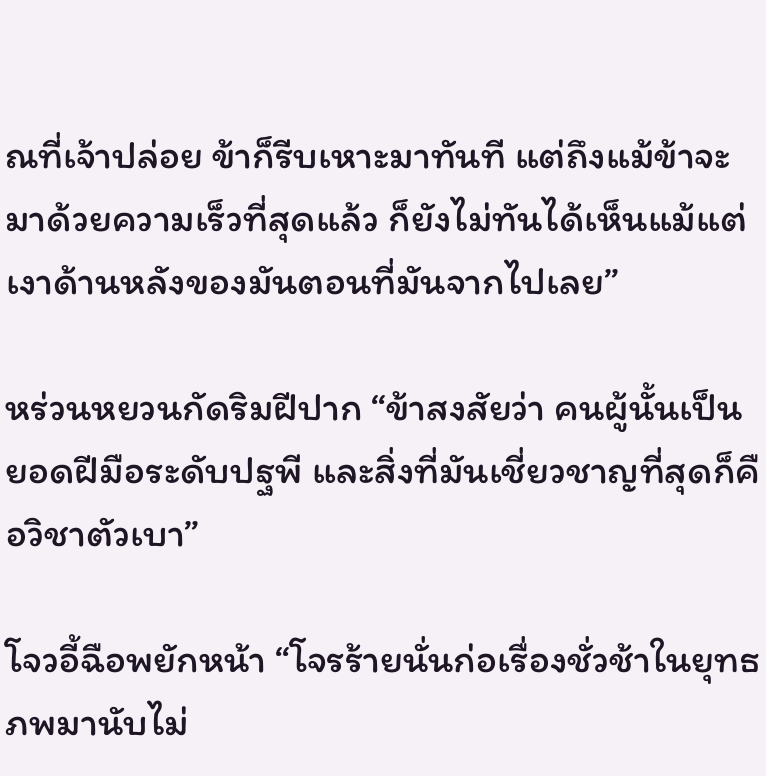ณที่เจ้าปล่อย ข้าก็รีบเหาะมาทันที แต่ถึงแม้ข้าจะมาด้วยความเร็วที่สุดแล้ว ก็ยังไม่ทันได้เห็นแม้แต่เงาด้านหลังของมันตอนที่มันจากไปเลย”

หร่วนหยวนกัดริมฝีปาก “ข้าสงสัยว่า คนผู้นั้นเป็นยอดฝีมือระดับปฐพี และสิ่งที่มันเชี่ยวชาญที่สุดก็คือวิชาตัวเบา”

โจวอี้ฉือพยักหน้า “โจรร้ายนั่นก่อเรื่องชั่วช้าในยุทธภพมานับไม่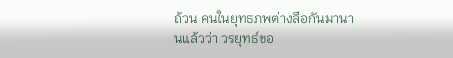ถ้วน คนในยุทธภพต่างลือกันมานานแล้วว่า วรยุทธ์ขอ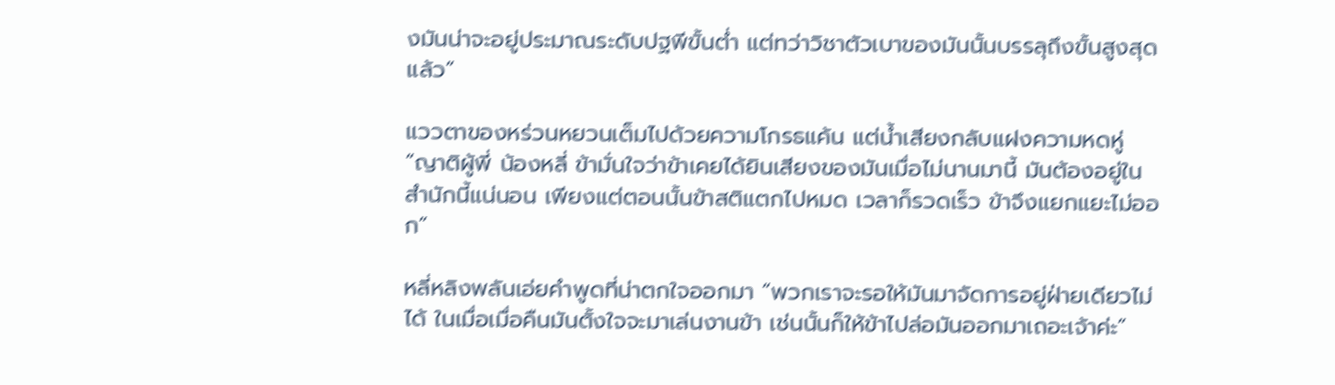งมันน่าจะอยู่ประมาณระดับปฐพีขั้นต่ำ แต่ทว่าวิชาตัวเบาของมันนั้นบรรลุถึงขั้นสูงสุดแล้ว”

แววตาของหร่วนหยวนเต็มไปด้วยความโกรธแค้น แต่น้ำเสียงกลับแฝงความหดหู่ “ญาติผู้พี่ น้องหลี่ ข้ามั่นใจว่าข้าเคยได้ยินเสียงของมันเมื่อไม่นานมานี้ มันต้องอยู่ในสำนักนี้แน่นอน เพียงแต่ตอนนั้นข้าสติแตกไปหมด เวลาก็รวดเร็ว ข้าจึงแยกแยะไม่ออก”

หลี่หลิงพลันเอ่ยคำพูดที่น่าตกใจออกมา “พวกเราจะรอให้มันมาจัดการอยู่ฝ่ายเดียวไม่ได้ ในเมื่อเมื่อคืนมันตั้งใจจะมาเล่นงานข้า เช่นนั้นก็ให้ข้าไปล่อมันออกมาเถอะเจ้าค่ะ”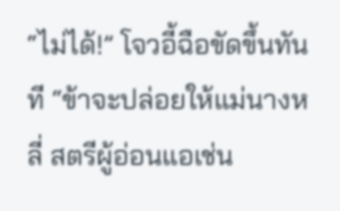“ไม่ได้!” โจวอี้ฉือขัดขึ้นทันที “ข้าจะปล่อยให้แม่นางหลี่ สตรีผู้อ่อนแอเช่น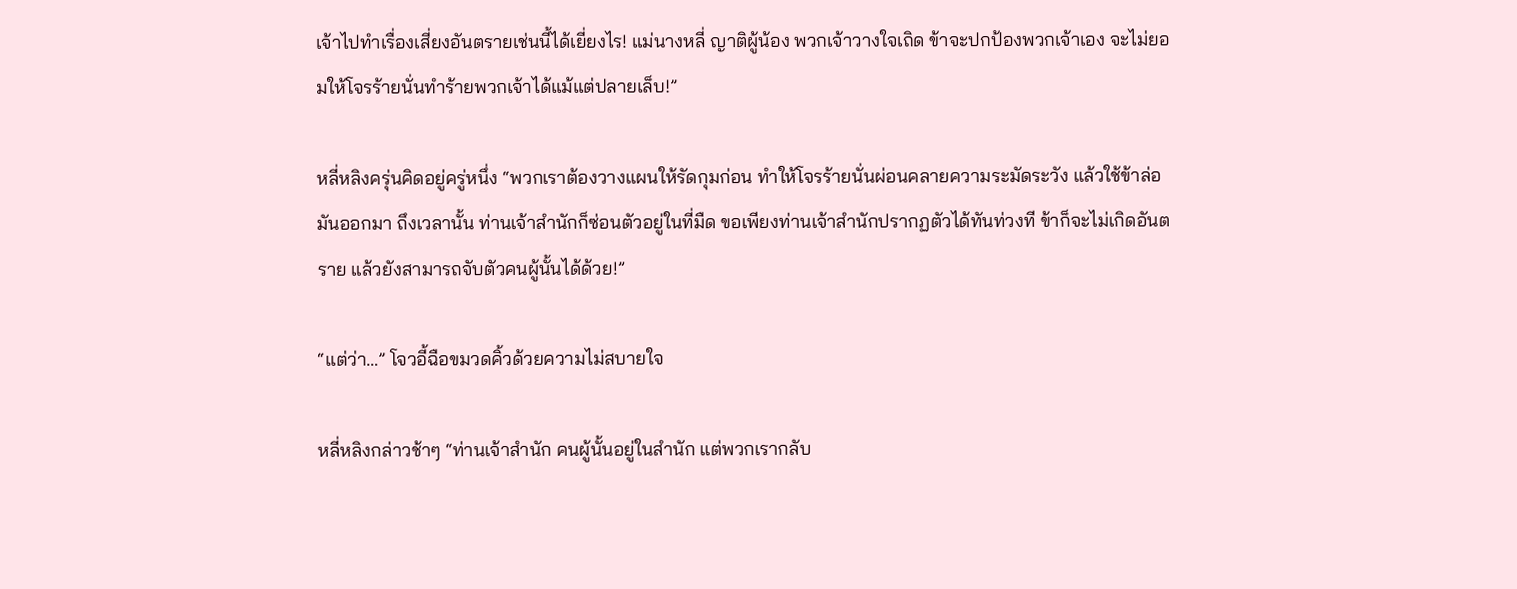เจ้าไปทำเรื่องเสี่ยงอันตรายเช่นนี้ได้เยี่ยงไร! แม่นางหลี่ ญาติผู้น้อง พวกเจ้าวางใจเถิด ข้าจะปกป้องพวกเจ้าเอง จะไม่ยอมให้โจรร้ายนั่นทำร้ายพวกเจ้าได้แม้แต่ปลายเล็บ!”

หลี่หลิงครุ่นคิดอยู่ครู่หนึ่ง “พวกเราต้องวางแผนให้รัดกุมก่อน ทำให้โจรร้ายนั่นผ่อนคลายความระมัดระวัง แล้วใช้ข้าล่อมันออกมา ถึงเวลานั้น ท่านเจ้าสำนักก็ซ่อนตัวอยู่ในที่มืด ขอเพียงท่านเจ้าสำนักปรากฏตัวได้ทันท่วงที ข้าก็จะไม่เกิดอันตราย แล้วยังสามารถจับตัวคนผู้นั้นได้ด้วย!”

“แต่ว่า…” โจวอี้ฉือขมวดคิ้วด้วยความไม่สบายใจ

หลี่หลิงกล่าวช้าๆ “ท่านเจ้าสำนัก คนผู้นั้นอยู่ในสำนัก แต่พวกเรากลับ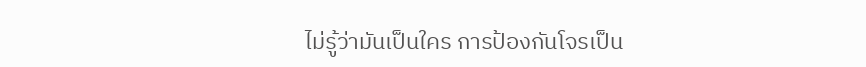ไม่รู้ว่ามันเป็นใคร การป้องกันโจรเป็น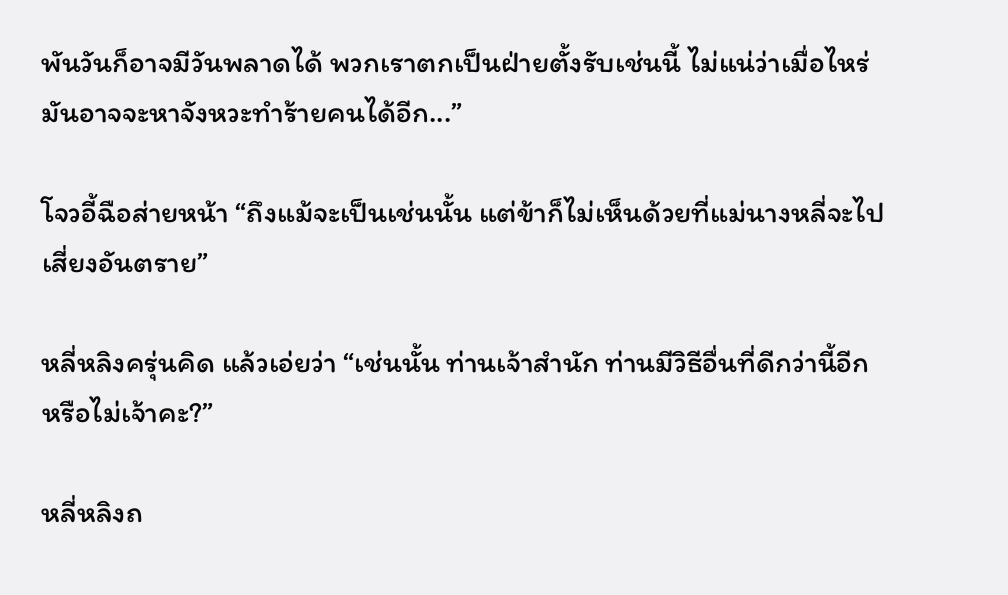พันวันก็อาจมีวันพลาดได้ พวกเราตกเป็นฝ่ายตั้งรับเช่นนี้ ไม่แน่ว่าเมื่อไหร่ มันอาจจะหาจังหวะทำร้ายคนได้อีก...”

โจวอี้ฉือส่ายหน้า “ถึงแม้จะเป็นเช่นนั้น แต่ข้าก็ไม่เห็นด้วยที่แม่นางหลี่จะไปเสี่ยงอันตราย”

หลี่หลิงครุ่นคิด แล้วเอ่ยว่า “เช่นนั้น ท่านเจ้าสำนัก ท่านมีวิธีอื่นที่ดีกว่านี้อีกหรือไม่เจ้าคะ?”

หลี่หลิงถ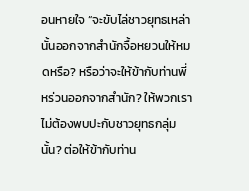อนหายใจ “จะขับไล่ชาวยุทธเหล่านั้นออกจากสำนักจื้อหยวนให้หมดหรือ? หรือว่าจะให้ข้ากับท่านพี่หร่วนออกจากสำนัก? ให้พวกเราไม่ต้องพบปะกับชาวยุทธกลุ่มนั้น? ต่อให้ข้ากับท่าน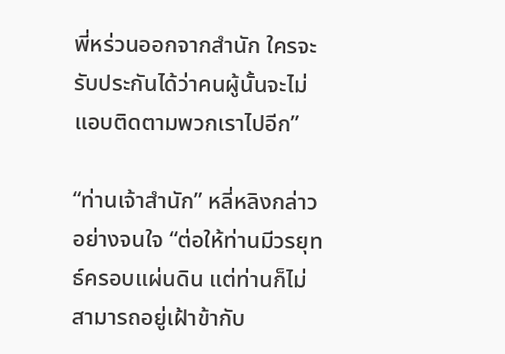พี่หร่วนออกจากสำนัก ใครจะรับประกันได้ว่าคนผู้นั้นจะไม่แอบติดตามพวกเราไปอีก”

“ท่านเจ้าสำนัก” หลี่หลิงกล่าวอย่างจนใจ “ต่อให้ท่านมีวรยุทธ์ครอบแผ่นดิน แต่ท่านก็ไม่สามารถอยู่เฝ้าข้ากับ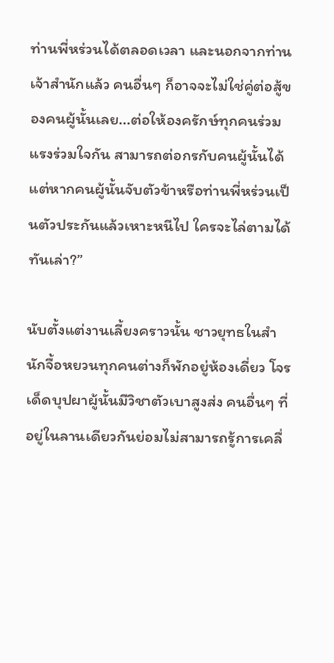ท่านพี่หร่วนได้ตลอดเวลา และนอกจากท่านเจ้าสำนักแล้ว คนอื่นๆ ก็อาจจะไม่ใช่คู่ต่อสู้ของคนผู้นั้นเลย...ต่อให้องครักษ์ทุกคนร่วมแรงร่วมใจกัน สามารถต่อกรกับคนผู้นั้นได้ แต่หากคนผู้นั้นจับตัวข้าหรือท่านพี่หร่วนเป็นตัวประกันแล้วเหาะหนีไป ใครจะไล่ตามได้ทันเล่า?”

นับตั้งแต่งานเลี้ยงคราวนั้น ชาวยุทธในสำนักจื้อหยวนทุกคนต่างก็พักอยู่ห้องเดี่ยว โจรเด็ดบุปผาผู้นั้นมีวิชาตัวเบาสูงส่ง คนอื่นๆ ที่อยู่ในลานเดียวกันย่อมไม่สามารถรู้การเคลื่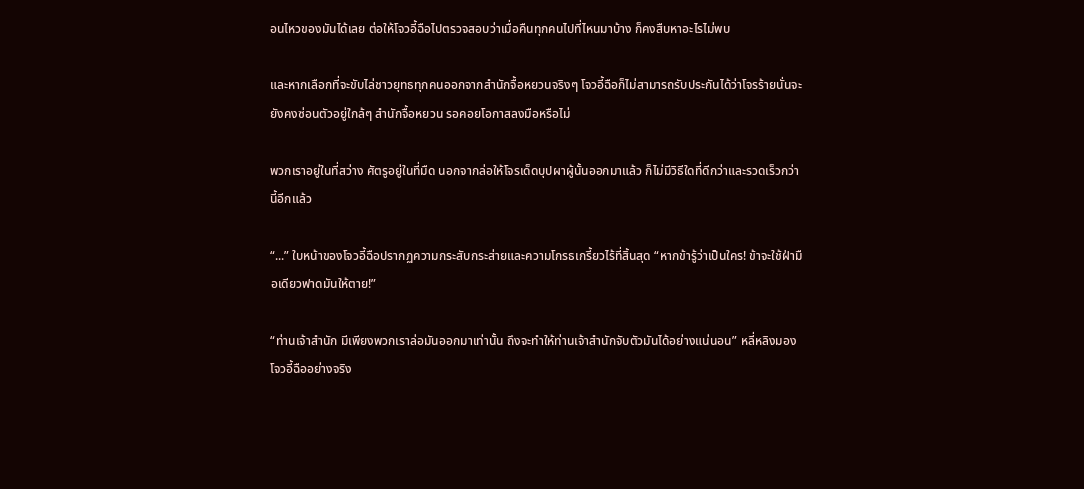อนไหวของมันได้เลย ต่อให้โจวอี้ฉือไปตรวจสอบว่าเมื่อคืนทุกคนไปที่ไหนมาบ้าง ก็คงสืบหาอะไรไม่พบ

และหากเลือกที่จะขับไล่ชาวยุทธทุกคนออกจากสำนักจื้อหยวนจริงๆ โจวอี้ฉือก็ไม่สามารถรับประกันได้ว่าโจรร้ายนั่นจะยังคงซ่อนตัวอยู่ใกล้ๆ สำนักจื้อหยวน รอคอยโอกาสลงมือหรือไม่

พวกเราอยู่ในที่สว่าง ศัตรูอยู่ในที่มืด นอกจากล่อให้โจรเด็ดบุปผาผู้นั้นออกมาแล้ว ก็ไม่มีวิธีใดที่ดีกว่าและรวดเร็วกว่านี้อีกแล้ว

“...” ใบหน้าของโจวอี้ฉือปรากฏความกระสับกระส่ายและความโกรธเกรี้ยวไร้ที่สิ้นสุด “หากข้ารู้ว่าเป็นใคร! ข้าจะใช้ฝ่ามือเดียวฟาดมันให้ตาย!”

“ท่านเจ้าสำนัก มีเพียงพวกเราล่อมันออกมาเท่านั้น ถึงจะทำให้ท่านเจ้าสำนักจับตัวมันได้อย่างแน่นอน” หลี่หลิงมองโจวอี้ฉืออย่างจริง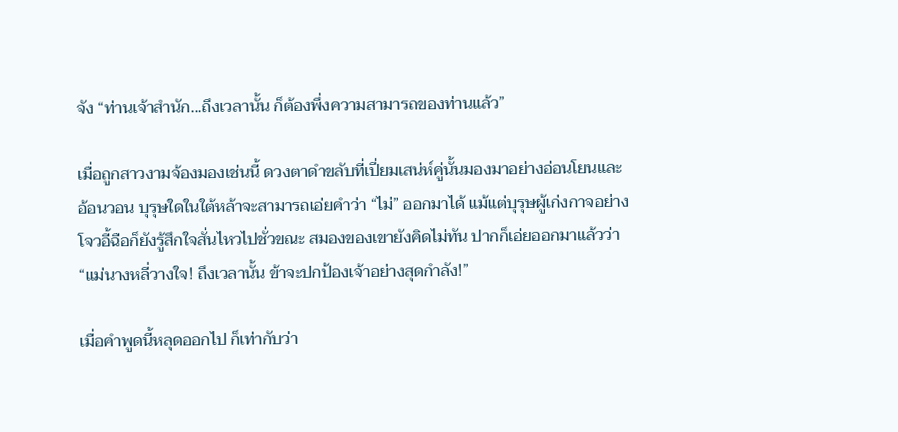จัง “ท่านเจ้าสำนัก...ถึงเวลานั้น ก็ต้องพึ่งความสามารถของท่านแล้ว”

เมื่อถูกสาวงามจ้องมองเช่นนี้ ดวงตาดำขลับที่เปี่ยมเสน่ห์คู่นั้นมองมาอย่างอ่อนโยนและอ้อนวอน บุรุษใดในใต้หล้าจะสามารถเอ่ยคำว่า “ไม่” ออกมาได้ แม้แต่บุรุษผู้เก่งกาจอย่างโจวอี้ฉือก็ยังรู้สึกใจสั่นไหวไปชั่วขณะ สมองของเขายังคิดไม่ทัน ปากก็เอ่ยออกมาแล้วว่า “แม่นางหลี่วางใจ! ถึงเวลานั้น ข้าจะปกป้องเจ้าอย่างสุดกำลัง!”

เมื่อคำพูดนี้หลุดออกไป ก็เท่ากับว่า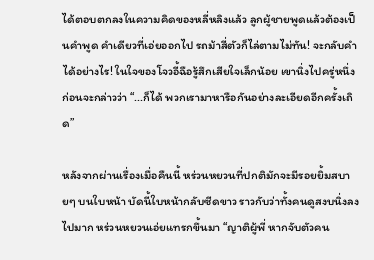ได้ตอบตกลงในความคิดของหลี่หลิงแล้ว ลูกผู้ชายพูดแล้วต้องเป็นคำพูด คำเดียวที่เอ่ยออกไป รถม้าสี่ตัวก็ไล่ตามไม่ทัน! จะกลับคำได้อย่างไร! ในใจของโจวอี้ฉือรู้สึกเสียใจเล็กน้อย เขานิ่งไปครู่หนึ่ง ก่อนจะกล่าวว่า “...ก็ได้ พวกเรามาหารือกันอย่างละเอียดอีกครั้งเถิด”

หลังจากผ่านเรื่องเมื่อคืนนี้ หร่วนหยวนที่ปกติมักจะมีรอยยิ้มสบายๆ บนใบหน้า บัดนี้ใบหน้ากลับซีดขาว ราวกับว่าทั้งคนดูสงบนิ่งลงไปมาก หร่วนหยวนเอ่ยแทรกขึ้นมา “ญาติผู้พี่ หากจับตัวคน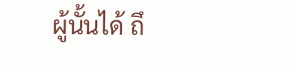ผู้นั้นได้ ถึ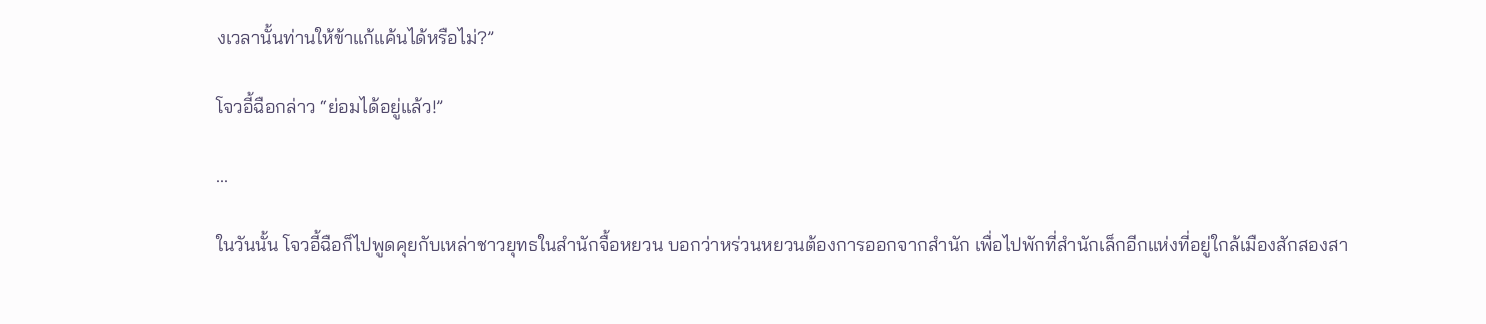งเวลานั้นท่านให้ข้าแก้แค้นได้หรือไม่?”

โจวอี้ฉือกล่าว “ย่อมได้อยู่แล้ว!”

...

ในวันนั้น โจวอี้ฉือก็ไปพูดคุยกับเหล่าชาวยุทธในสำนักจื้อหยวน บอกว่าหร่วนหยวนต้องการออกจากสำนัก เพื่อไปพักที่สำนักเล็กอีกแห่งที่อยู่ใกล้เมืองสักสองสา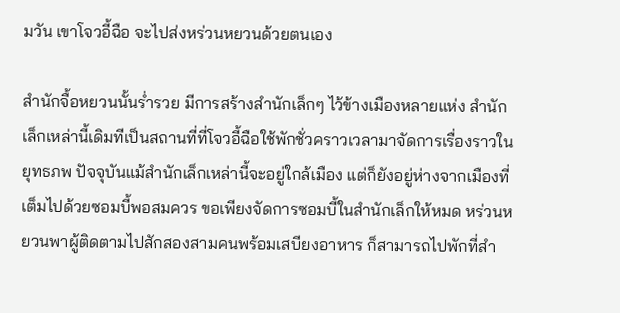มวัน เขาโจวอี้ฉือ จะไปส่งหร่วนหยวนด้วยตนเอง

สำนักจื้อหยวนนั้นร่ำรวย มีการสร้างสำนักเล็กๆ ไว้ข้างเมืองหลายแห่ง สำนักเล็กเหล่านี้เดิมทีเป็นสถานที่ที่โจวอี้ฉือใช้พักชั่วคราวเวลามาจัดการเรื่องราวในยุทธภพ ปัจจุบันแม้สำนักเล็กเหล่านี้จะอยู่ใกล้เมือง แต่ก็ยังอยู่ห่างจากเมืองที่เต็มไปด้วยซอมบี้พอสมควร ขอเพียงจัดการซอมบี้ในสำนักเล็กให้หมด หร่วนหยวนพาผู้ติดตามไปสักสองสามคนพร้อมเสบียงอาหาร ก็สามารถไปพักที่สำ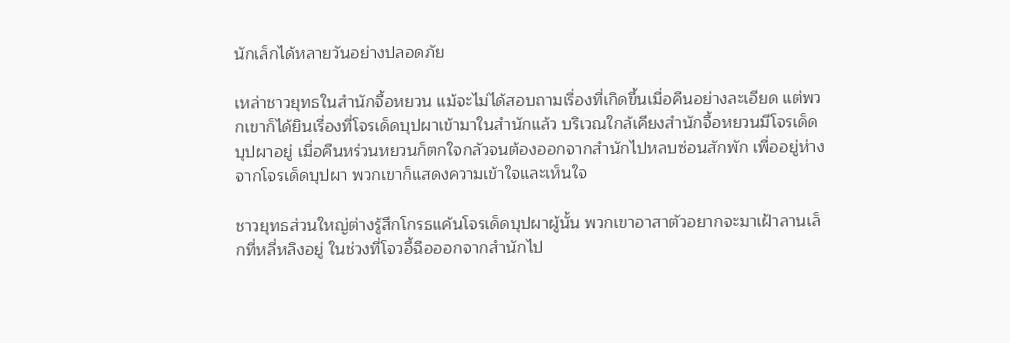นักเล็กได้หลายวันอย่างปลอดภัย

เหล่าชาวยุทธในสำนักจื้อหยวน แม้จะไม่ได้สอบถามเรื่องที่เกิดขึ้นเมื่อคืนอย่างละเอียด แต่พวกเขาก็ได้ยินเรื่องที่โจรเด็ดบุปผาเข้ามาในสำนักแล้ว บริเวณใกล้เคียงสำนักจื้อหยวนมีโจรเด็ดบุปผาอยู่ เมื่อคืนหร่วนหยวนก็ตกใจกลัวจนต้องออกจากสำนักไปหลบซ่อนสักพัก เพื่ออยู่ห่างจากโจรเด็ดบุปผา พวกเขาก็แสดงความเข้าใจและเห็นใจ

ชาวยุทธส่วนใหญ่ต่างรู้สึกโกรธแค้นโจรเด็ดบุปผาผู้นั้น พวกเขาอาสาตัวอยากจะมาเฝ้าลานเล็กที่หลี่หลิงอยู่ ในช่วงที่โจวอี้ฉือออกจากสำนักไป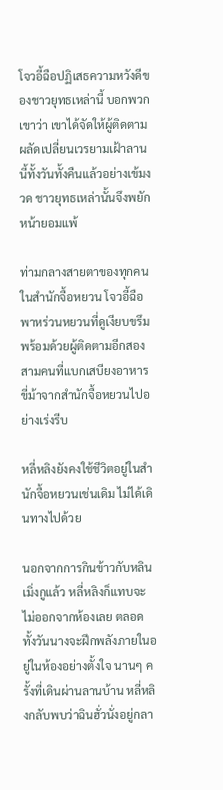โจวอี้ฉือปฏิเสธความหวังดีของชาวยุทธเหล่านี้ บอกพวกเขาว่า เขาได้จัดให้ผู้ติดตามผลัดเปลี่ยนเวรยามเฝ้าลานนี้ทั้งวันทั้งคืนแล้วอย่างเข้มงวด ชาวยุทธเหล่านั้นจึงพยักหน้ายอมแพ้

ท่ามกลางสายตาของทุกคนในสำนักจื้อหยวน โจวอี้ฉือพาหร่วนหยวนที่ดูเงียบขรึม พร้อมด้วยผู้ติดตามอีกสองสามคนที่แบกเสบียงอาหาร ขี่ม้าจากสำนักจื้อหยวนไปอย่างเร่งรีบ

หลี่หลิงยังคงใช้ชีวิตอยู่ในสำนักจื้อหยวนเช่นเดิม ไม่ได้เดินทางไปด้วย

นอกจากการกินข้าวกับหลินเมิ่งกูแล้ว หลี่หลิงก็แทบจะไม่ออกจากห้องเลย ตลอดทั้งวันนางจะฝึกพลังภายในอยู่ในห้องอย่างตั้งใจ นานๆ ครั้งที่เดินผ่านลานบ้าน หลี่หลิงกลับพบว่าฉินฮั่วนั่งอยู่กลา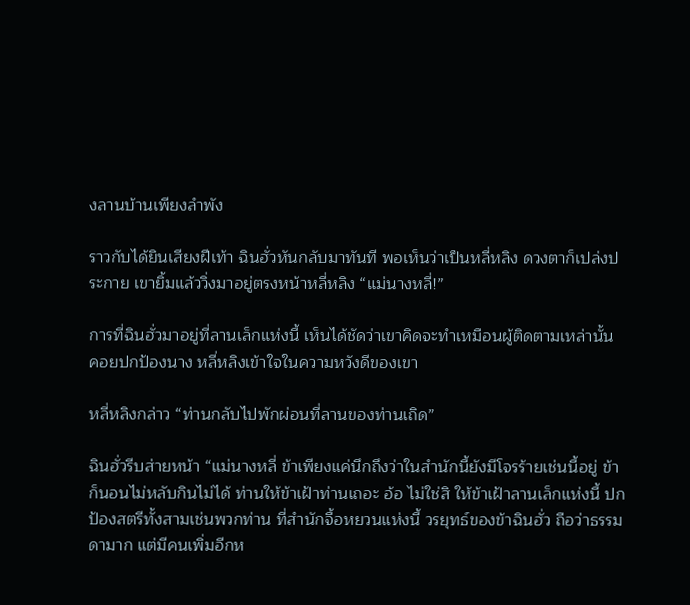งลานบ้านเพียงลำพัง

ราวกับได้ยินเสียงฝีเท้า ฉินฮั่วหันกลับมาทันที พอเห็นว่าเป็นหลี่หลิง ดวงตาก็เปล่งประกาย เขายิ้มแล้ววิ่งมาอยู่ตรงหน้าหลี่หลิง “แม่นางหลี่!”

การที่ฉินฮั่วมาอยู่ที่ลานเล็กแห่งนี้ เห็นได้ชัดว่าเขาคิดจะทำเหมือนผู้ติดตามเหล่านั้น คอยปกป้องนาง หลี่หลิงเข้าใจในความหวังดีของเขา

หลี่หลิงกล่าว “ท่านกลับไปพักผ่อนที่ลานของท่านเถิด”

ฉินฮั่วรีบส่ายหน้า “แม่นางหลี่ ข้าเพียงแค่นึกถึงว่าในสำนักนี้ยังมีโจรร้ายเช่นนี้อยู่ ข้าก็นอนไม่หลับกินไม่ได้ ท่านให้ข้าเฝ้าท่านเถอะ อ้อ ไม่ใช่สิ ให้ข้าเฝ้าลานเล็กแห่งนี้ ปกป้องสตรีทั้งสามเช่นพวกท่าน ที่สำนักจื้อหยวนแห่งนี้ วรยุทธ์ของข้าฉินฮั่ว ถือว่าธรรมดามาก แต่มีคนเพิ่มอีกห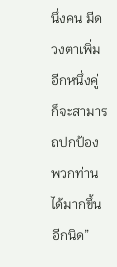นึ่งคน มีดวงตาเพิ่มอีกหนึ่งคู่ ก็จะสามารถปกป้องพวกท่านได้มากขึ้นอีกนิด”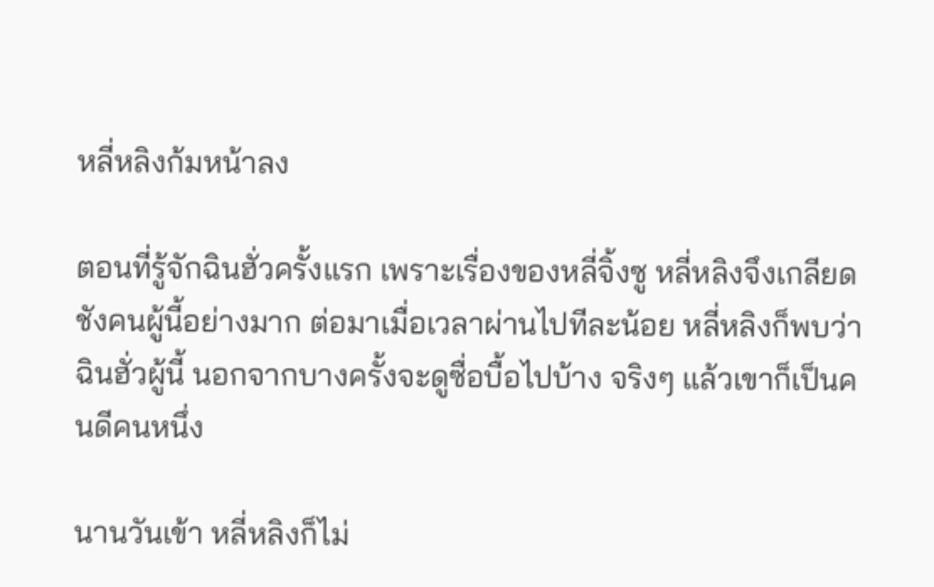หลี่หลิงก้มหน้าลง

ตอนที่รู้จักฉินฮั่วครั้งแรก เพราะเรื่องของหลี่จิ้งซู หลี่หลิงจึงเกลียดชังคนผู้นี้อย่างมาก ต่อมาเมื่อเวลาผ่านไปทีละน้อย หลี่หลิงก็พบว่าฉินฮั่วผู้นี้ นอกจากบางครั้งจะดูซื่อบื้อไปบ้าง จริงๆ แล้วเขาก็เป็นคนดีคนหนึ่ง

นานวันเข้า หลี่หลิงก็ไม่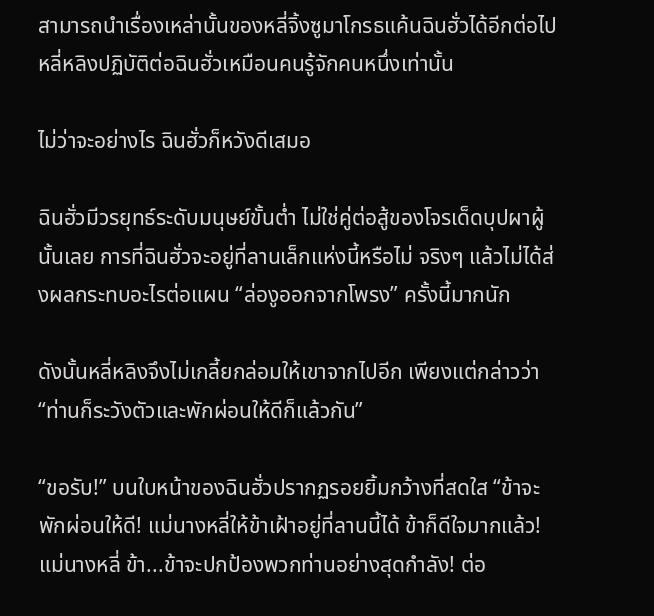สามารถนำเรื่องเหล่านั้นของหลี่จิ้งซูมาโกรธแค้นฉินฮั่วได้อีกต่อไป หลี่หลิงปฏิบัติต่อฉินฮั่วเหมือนคนรู้จักคนหนึ่งเท่านั้น

ไม่ว่าจะอย่างไร ฉินฮั่วก็หวังดีเสมอ

ฉินฮั่วมีวรยุทธ์ระดับมนุษย์ขั้นต่ำ ไม่ใช่คู่ต่อสู้ของโจรเด็ดบุปผาผู้นั้นเลย การที่ฉินฮั่วจะอยู่ที่ลานเล็กแห่งนี้หรือไม่ จริงๆ แล้วไม่ได้ส่งผลกระทบอะไรต่อแผน “ล่องูออกจากโพรง” ครั้งนี้มากนัก

ดังนั้นหลี่หลิงจึงไม่เกลี้ยกล่อมให้เขาจากไปอีก เพียงแต่กล่าวว่า “ท่านก็ระวังตัวและพักผ่อนให้ดีก็แล้วกัน”

“ขอรับ!” บนใบหน้าของฉินฮั่วปรากฏรอยยิ้มกว้างที่สดใส “ข้าจะพักผ่อนให้ดี! แม่นางหลี่ให้ข้าเฝ้าอยู่ที่ลานนี้ได้ ข้าก็ดีใจมากแล้ว! แม่นางหลี่ ข้า...ข้าจะปกป้องพวกท่านอย่างสุดกำลัง! ต่อ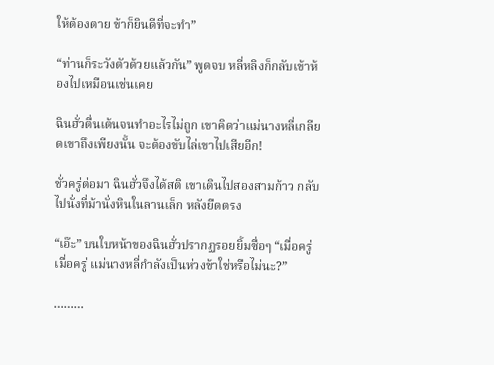ให้ต้องตาย ข้าก็ยินดีที่จะทำ”

“ท่านก็ระวังตัวด้วยแล้วกัน” พูดจบ หลี่หลิงก็กลับเข้าห้องไปเหมือนเช่นเคย

ฉินฮั่วตื่นเต้นจนทำอะไรไม่ถูก เขาคิดว่าแม่นางหลี่เกลียดเขาถึงเพียงนั้น จะต้องขับไล่เขาไปเสียอีก!

ชั่วครู่ต่อมา ฉินฮั่วจึงได้สติ เขาเดินไปสองสามก้าว กลับไปนั่งที่ม้านั่งหินในลานเล็ก หลังยืดตรง

“เอ๊ะ” บนใบหน้าของฉินฮั่วปรากฏรอยยิ้มซื่อๆ “เมื่อครู่ เมื่อครู่ แม่นางหลี่กำลังเป็นห่วงข้าใช่หรือไม่นะ?”

………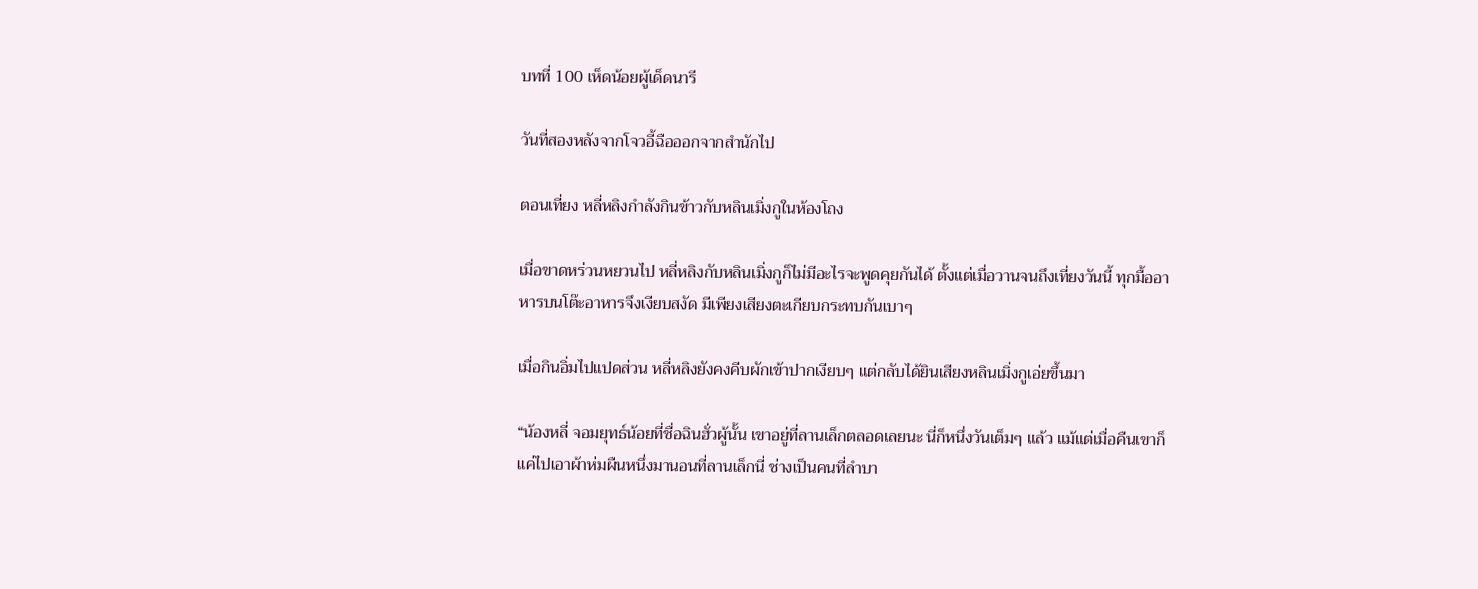บทที่ 100 เห็ดน้อยผู้เด็ดนารี

วันที่สองหลังจากโจวอี้ฉือออกจากสำนักไป

ตอนเที่ยง หลี่หลิงกำลังกินข้าวกับหลินเมิ่งกูในห้องโถง

เมื่อขาดหร่วนหยวนไป หลี่หลิงกับหลินเมิ่งกูก็ไม่มีอะไรจะพูดคุยกันได้ ตั้งแต่เมื่อวานจนถึงเที่ยงวันนี้ ทุกมื้ออาหารบนโต๊ะอาหารจึงเงียบสงัด มีเพียงเสียงตะเกียบกระทบกันเบาๆ

เมื่อกินอิ่มไปแปดส่วน หลี่หลิงยังคงคีบผักเข้าปากเงียบๆ แต่กลับได้ยินเสียงหลินเมิ่งกูเอ่ยขึ้นมา

“น้องหลี่ จอมยุทธ์น้อยที่ชื่อฉินฮั่วผู้นั้น เขาอยู่ที่ลานเล็กตลอดเลยนะ นี่ก็หนึ่งวันเต็มๆ แล้ว แม้แต่เมื่อคืนเขาก็แค่ไปเอาผ้าห่มผืนหนึ่งมานอนที่ลานเล็กนี่ ช่างเป็นคนที่ลำบา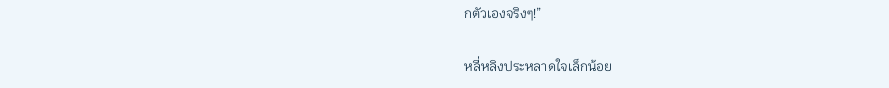กตัวเองจริงๆ!”

หลี่หลิงประหลาดใจเล็กน้อย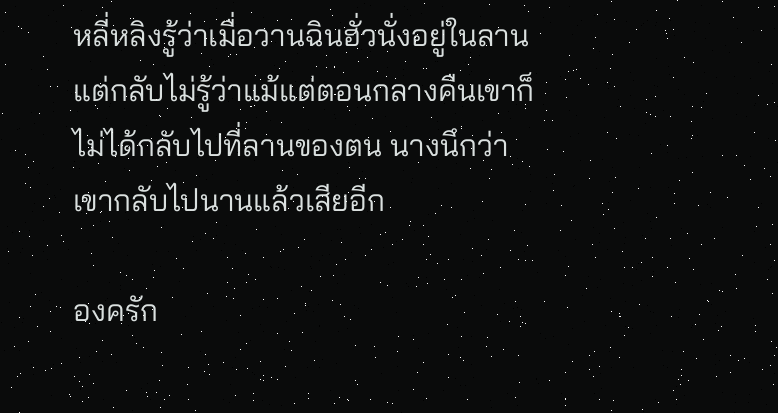หลี่หลิงรู้ว่าเมื่อวานฉินฮั่วนั่งอยู่ในลาน แต่กลับไม่รู้ว่าแม้แต่ตอนกลางคืนเขาก็ไม่ได้กลับไปที่ลานของตน นางนึกว่าเขากลับไปนานแล้วเสียอีก

องครัก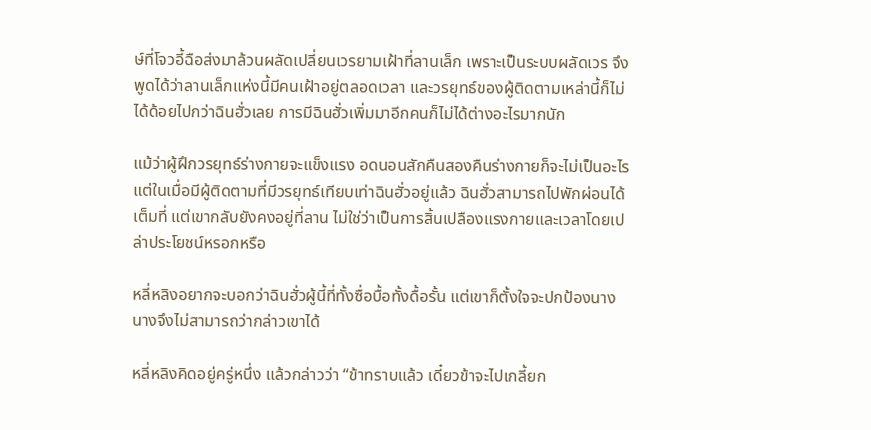ษ์ที่โจวอี้ฉือส่งมาล้วนผลัดเปลี่ยนเวรยามเฝ้าที่ลานเล็ก เพราะเป็นระบบผลัดเวร จึงพูดได้ว่าลานเล็กแห่งนี้มีคนเฝ้าอยู่ตลอดเวลา และวรยุทธ์ของผู้ติดตามเหล่านี้ก็ไม่ได้ด้อยไปกว่าฉินฮั่วเลย การมีฉินฮั่วเพิ่มมาอีกคนก็ไม่ได้ต่างอะไรมากนัก

แม้ว่าผู้ฝึกวรยุทธ์ร่างกายจะแข็งแรง อดนอนสักคืนสองคืนร่างกายก็จะไม่เป็นอะไร แต่ในเมื่อมีผู้ติดตามที่มีวรยุทธ์เทียบเท่าฉินฮั่วอยู่แล้ว ฉินฮั่วสามารถไปพักผ่อนได้เต็มที่ แต่เขากลับยังคงอยู่ที่ลาน ไม่ใช่ว่าเป็นการสิ้นเปลืองแรงกายและเวลาโดยเปล่าประโยชน์หรอกหรือ

หลี่หลิงอยากจะบอกว่าฉินฮั่วผู้นี้ที่ทั้งซื่อบื้อทั้งดื้อรั้น แต่เขาก็ตั้งใจจะปกป้องนาง นางจึงไม่สามารถว่ากล่าวเขาได้

หลี่หลิงคิดอยู่ครู่หนึ่ง แล้วกล่าวว่า “ข้าทราบแล้ว เดี๋ยวข้าจะไปเกลี้ยก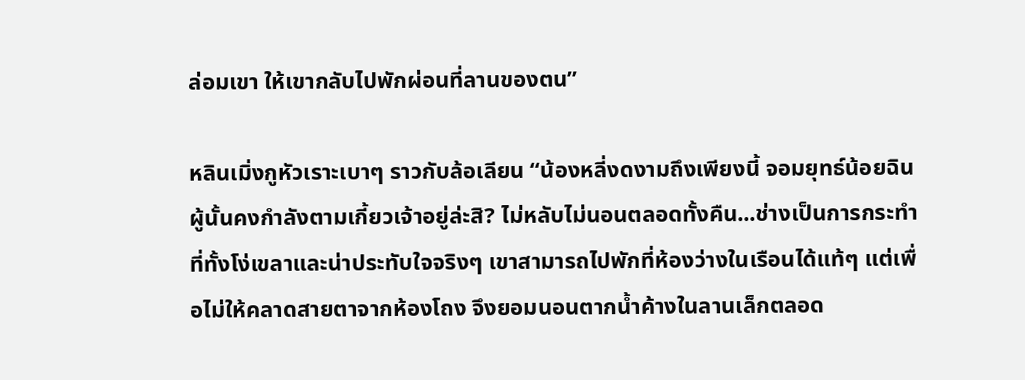ล่อมเขา ให้เขากลับไปพักผ่อนที่ลานของตน”

หลินเมิ่งกูหัวเราะเบาๆ ราวกับล้อเลียน “น้องหลี่งดงามถึงเพียงนี้ จอมยุทธ์น้อยฉินผู้นั้นคงกำลังตามเกี้ยวเจ้าอยู่ล่ะสิ? ไม่หลับไม่นอนตลอดทั้งคืน...ช่างเป็นการกระทำที่ทั้งโง่เขลาและน่าประทับใจจริงๆ เขาสามารถไปพักที่ห้องว่างในเรือนได้แท้ๆ แต่เพื่อไม่ให้คลาดสายตาจากห้องโถง จึงยอมนอนตากน้ำค้างในลานเล็กตลอด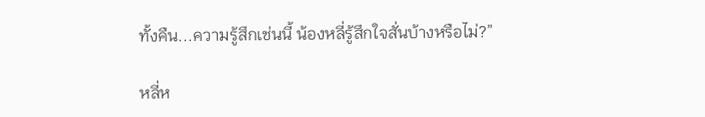ทั้งคืน...ความรู้สึกเช่นนี้ น้องหลี่รู้สึกใจสั่นบ้างหรือไม่?”

หลี่ห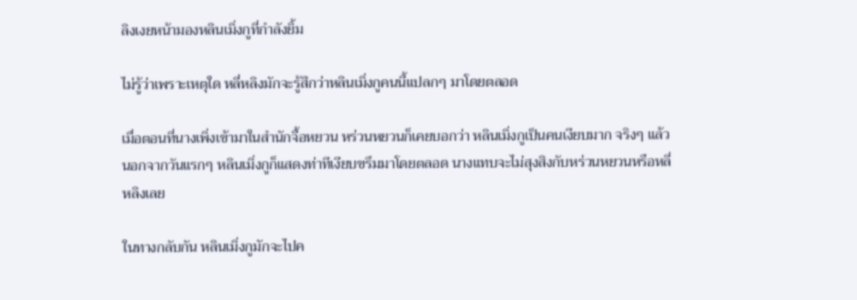ลิงเงยหน้ามองหลินเมิ่งกูที่กำลังยิ้ม

ไม่รู้ว่าเพราะเหตุใด หลี่หลิงมักจะรู้สึกว่าหลินเมิ่งกูคนนี้แปลกๆ มาโดยตลอด

เมื่อตอนที่นางเพิ่งเข้ามาในสำนักจื้อหยวน หร่วนหยวนก็เคยบอกว่า หลินเมิ่งกูเป็นคนเงียบมาก จริงๆ แล้ว นอกจากวันแรกๆ หลินเมิ่งกูก็แสดงท่าทีเงียบขรึมมาโดยตลอด นางแทบจะไม่สุงสิงกับหร่วนหยวนหรือหลี่หลิงเลย

ในทางกลับกัน หลินเมิ่งกูมักจะไปค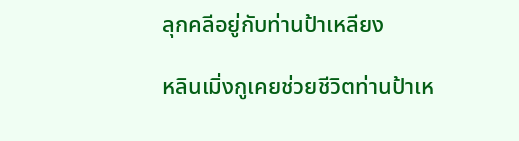ลุกคลีอยู่กับท่านป้าเหลียง

หลินเมิ่งกูเคยช่วยชีวิตท่านป้าเห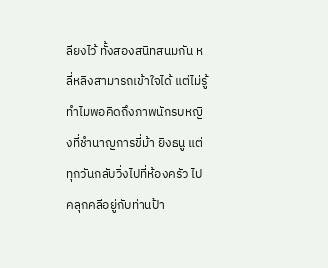ลียงไว้ ทั้งสองสนิทสนมกัน หลี่หลิงสามารถเข้าใจได้ แต่ไม่รู้ทำไมพอคิดถึงภาพนักรบหญิงที่ชำนาญการขี่ม้า ยิงธนู แต่ทุกวันกลับวิ่งไปที่ห้องครัว ไปคลุกคลีอยู่กับท่านป้า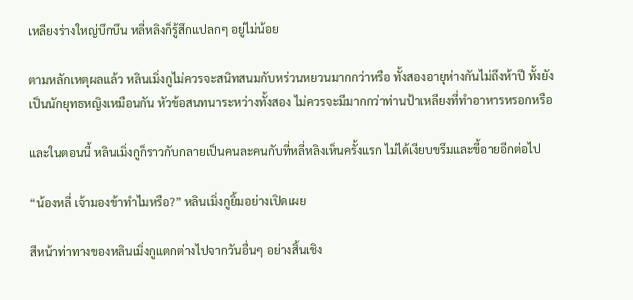เหลียงร่างใหญ่บึกบึน หลี่หลิงก็รู้สึกแปลกๆ อยู่ไม่น้อย

ตามหลักเหตุผลแล้ว หลินเมิ่งกูไม่ควรจะสนิทสนมกับหร่วนหยวนมากกว่าหรือ ทั้งสองอายุห่างกันไม่ถึงห้าปี ทั้งยังเป็นนักยุทธหญิงเหมือนกัน หัวข้อสนทนาระหว่างทั้งสอง ไม่ควรจะมีมากกว่าท่านป้าเหลียงที่ทำอาหารหรอกหรือ

และในตอนนี้ หลินเมิ่งกูก็ราวกับกลายเป็นคนละคนกับที่หลี่หลิงเห็นครั้งแรก ไม่ได้เงียบขรึมและขี้อายอีกต่อไป

“น้องหลี่ เจ้ามองข้าทำไมหรือ?” หลินเมิ่งกูยิ้มอย่างเปิดเผย

สีหน้าท่าทางของหลินเมิ่งกูแตกต่างไปจากวันอื่นๆ อย่างสิ้นเชิง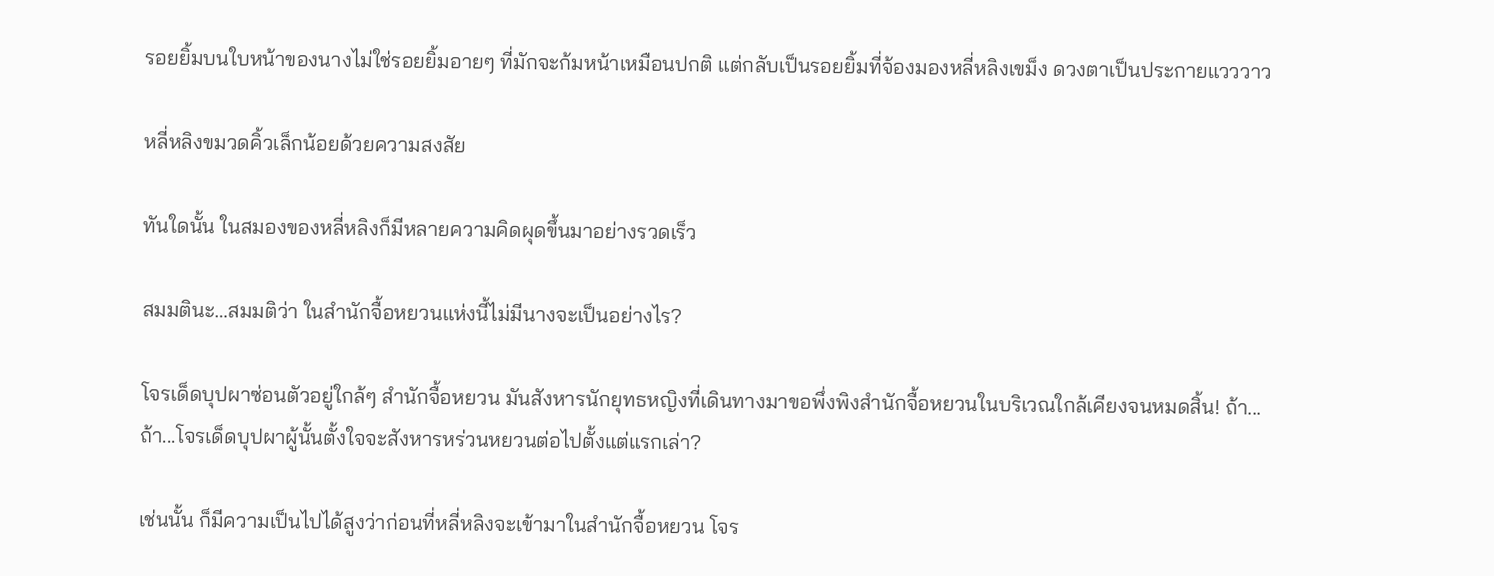รอยยิ้มบนใบหน้าของนางไม่ใช่รอยยิ้มอายๆ ที่มักจะก้มหน้าเหมือนปกติ แต่กลับเป็นรอยยิ้มที่จ้องมองหลี่หลิงเขม็ง ดวงตาเป็นประกายแวววาว

หลี่หลิงขมวดคิ้วเล็กน้อยด้วยความสงสัย

ทันใดนั้น ในสมองของหลี่หลิงก็มีหลายความคิดผุดขึ้นมาอย่างรวดเร็ว

สมมตินะ…สมมติว่า ในสำนักจื้อหยวนแห่งนี้ไม่มีนางจะเป็นอย่างไร?

โจรเด็ดบุปผาซ่อนตัวอยู่ใกล้ๆ สำนักจื้อหยวน มันสังหารนักยุทธหญิงที่เดินทางมาขอพึ่งพิงสำนักจื้อหยวนในบริเวณใกล้เคียงจนหมดสิ้น! ถ้า...ถ้า...โจรเด็ดบุปผาผู้นั้นตั้งใจจะสังหารหร่วนหยวนต่อไปตั้งแต่แรกเล่า?

เช่นนั้น ก็มีความเป็นไปได้สูงว่าก่อนที่หลี่หลิงจะเข้ามาในสำนักจื้อหยวน โจร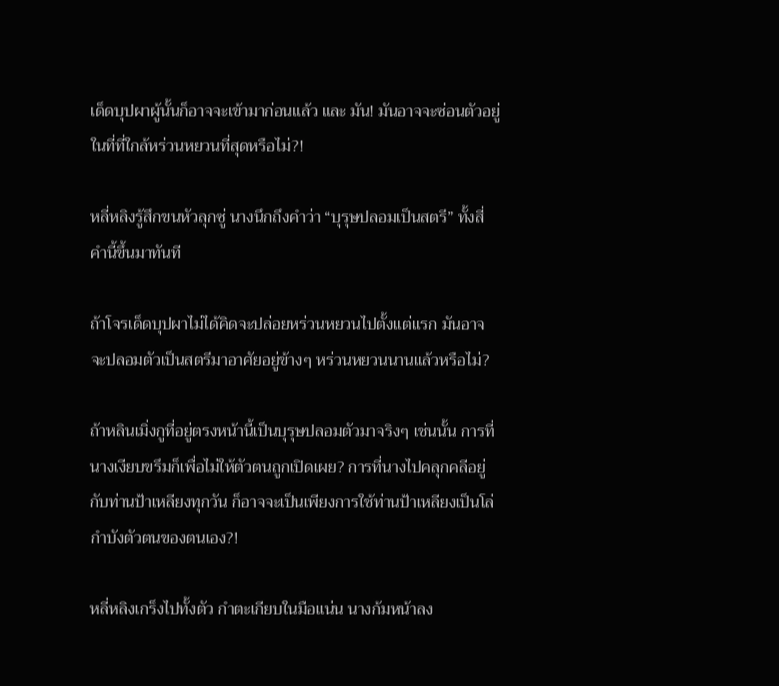เด็ดบุปผาผู้นั้นก็อาจจะเข้ามาก่อนแล้ว และ มัน! มันอาจจะซ่อนตัวอยู่ในที่ที่ใกล้หร่วนหยวนที่สุดหรือไม่?!

หลี่หลิงรู้สึกขนหัวลุกซู่ นางนึกถึงคำว่า “บุรุษปลอมเป็นสตรี” ทั้งสี่คำนี้ขึ้นมาทันที

ถ้าโจรเด็ดบุปผาไม่ได้คิดจะปล่อยหร่วนหยวนไปตั้งแต่แรก มันอาจจะปลอมตัวเป็นสตรีมาอาศัยอยู่ข้างๆ หร่วนหยวนนานแล้วหรือไม่?

ถ้าหลินเมิ่งกูที่อยู่ตรงหน้านี้เป็นบุรุษปลอมตัวมาจริงๆ เช่นนั้น การที่นางเงียบขรึมก็เพื่อไม่ให้ตัวตนถูกเปิดเผย? การที่นางไปคลุกคลีอยู่กับท่านป้าเหลียงทุกวัน ก็อาจจะเป็นเพียงการใช้ท่านป้าเหลียงเป็นโล่กำบังตัวตนของตนเอง?!

หลี่หลิงเกร็งไปทั้งตัว กำตะเกียบในมือแน่น นางก้มหน้าลง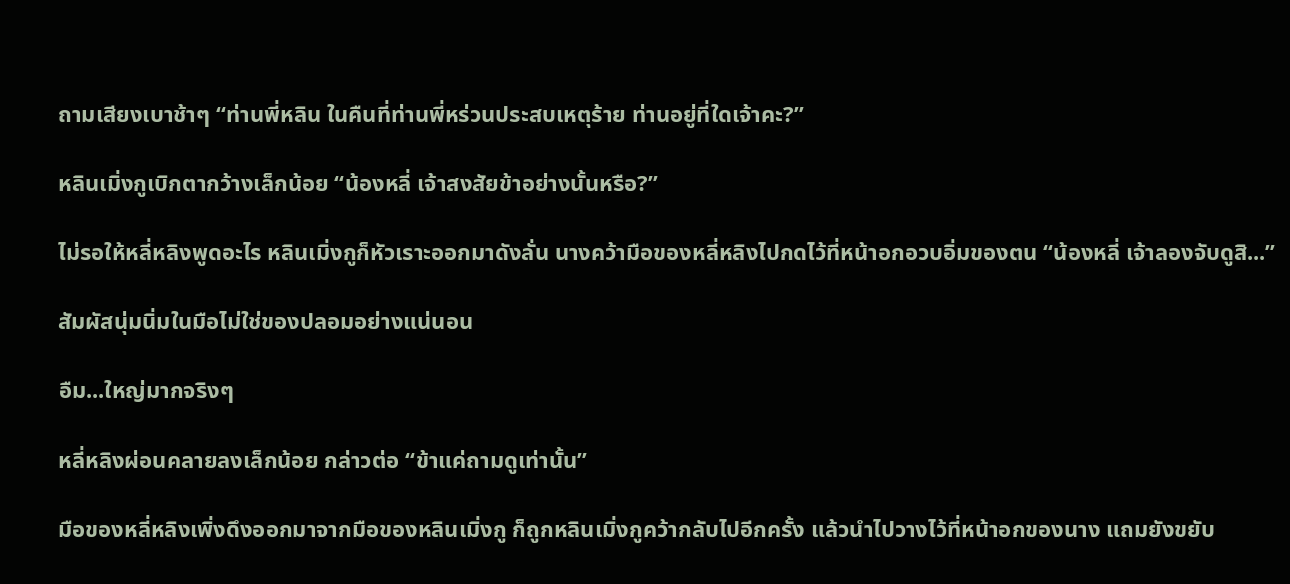ถามเสียงเบาช้าๆ “ท่านพี่หลิน ในคืนที่ท่านพี่หร่วนประสบเหตุร้าย ท่านอยู่ที่ใดเจ้าคะ?”

หลินเมิ่งกูเบิกตากว้างเล็กน้อย “น้องหลี่ เจ้าสงสัยข้าอย่างนั้นหรือ?”

ไม่รอให้หลี่หลิงพูดอะไร หลินเมิ่งกูก็หัวเราะออกมาดังลั่น นางคว้ามือของหลี่หลิงไปกดไว้ที่หน้าอกอวบอิ่มของตน “น้องหลี่ เจ้าลองจับดูสิ...”

สัมผัสนุ่มนิ่มในมือไม่ใช่ของปลอมอย่างแน่นอน

อืม...ใหญ่มากจริงๆ

หลี่หลิงผ่อนคลายลงเล็กน้อย กล่าวต่อ “ข้าแค่ถามดูเท่านั้น”

มือของหลี่หลิงเพิ่งดึงออกมาจากมือของหลินเมิ่งกู ก็ถูกหลินเมิ่งกูคว้ากลับไปอีกครั้ง แล้วนำไปวางไว้ที่หน้าอกของนาง แถมยังขยับ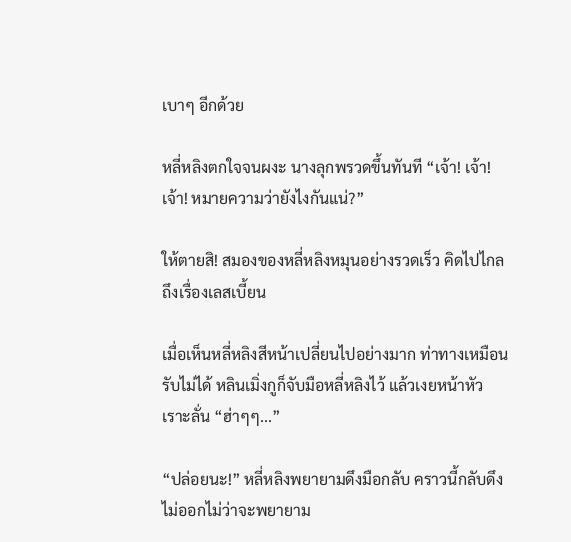เบาๆ อีกด้วย

หลี่หลิงตกใจจนผงะ นางลุกพรวดขึ้นทันที “เจ้า! เจ้า! เจ้า! หมายความว่ายังไงกันแน่?”

ให้ตายสิ! สมองของหลี่หลิงหมุนอย่างรวดเร็ว คิดไปไกลถึงเรื่องเลสเบี้ยน

เมื่อเห็นหลี่หลิงสีหน้าเปลี่ยนไปอย่างมาก ท่าทางเหมือนรับไม่ได้ หลินเมิ่งกูก็จับมือหลี่หลิงไว้ แล้วเงยหน้าหัวเราะลั่น “ฮ่าๆๆ...”

“ปล่อยนะ!” หลี่หลิงพยายามดึงมือกลับ คราวนี้กลับดึงไม่ออกไม่ว่าจะพยายาม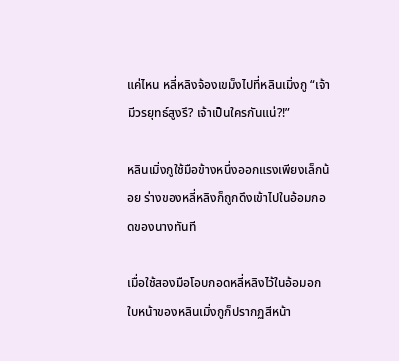แค่ไหน หลี่หลิงจ้องเขม็งไปที่หลินเมิ่งกู “เจ้ามีวรยุทธ์สูงรึ? เจ้าเป็นใครกันแน่?!”

หลินเมิ่งกูใช้มือข้างหนึ่งออกแรงเพียงเล็กน้อย ร่างของหลี่หลิงก็ถูกดึงเข้าไปในอ้อมกอดของนางทันที

เมื่อใช้สองมือโอบกอดหลี่หลิงไว้ในอ้อมอก ใบหน้าของหลินเมิ่งกูก็ปรากฏสีหน้า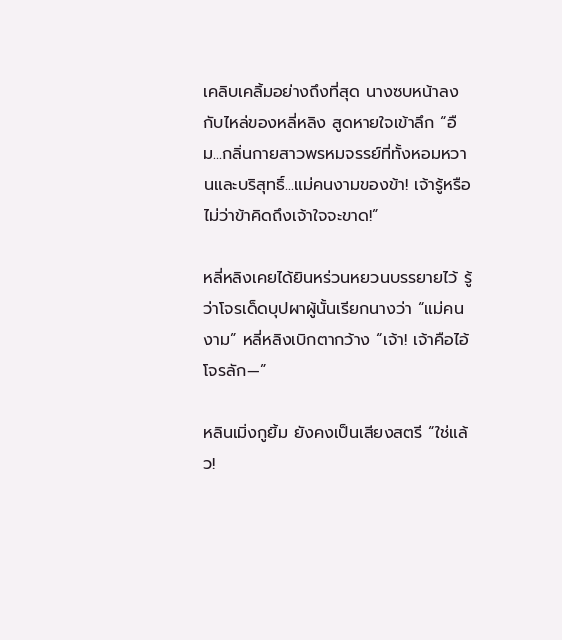เคลิบเคลิ้มอย่างถึงที่สุด นางซบหน้าลงกับไหล่ของหลี่หลิง สูดหายใจเข้าลึก “อืม...กลิ่นกายสาวพรหมจรรย์ที่ทั้งหอมหวานและบริสุทธิ์...แม่คนงามของข้า! เจ้ารู้หรือไม่ว่าข้าคิดถึงเจ้าใจจะขาด!”

หลี่หลิงเคยได้ยินหร่วนหยวนบรรยายไว้ รู้ว่าโจรเด็ดบุปผาผู้นั้นเรียกนางว่า “แม่คนงาม” หลี่หลิงเบิกตากว้าง “เจ้า! เจ้าคือไอ้โจรลัก—”

หลินเมิ่งกูยิ้ม ยังคงเป็นเสียงสตรี “ใช่แล้ว!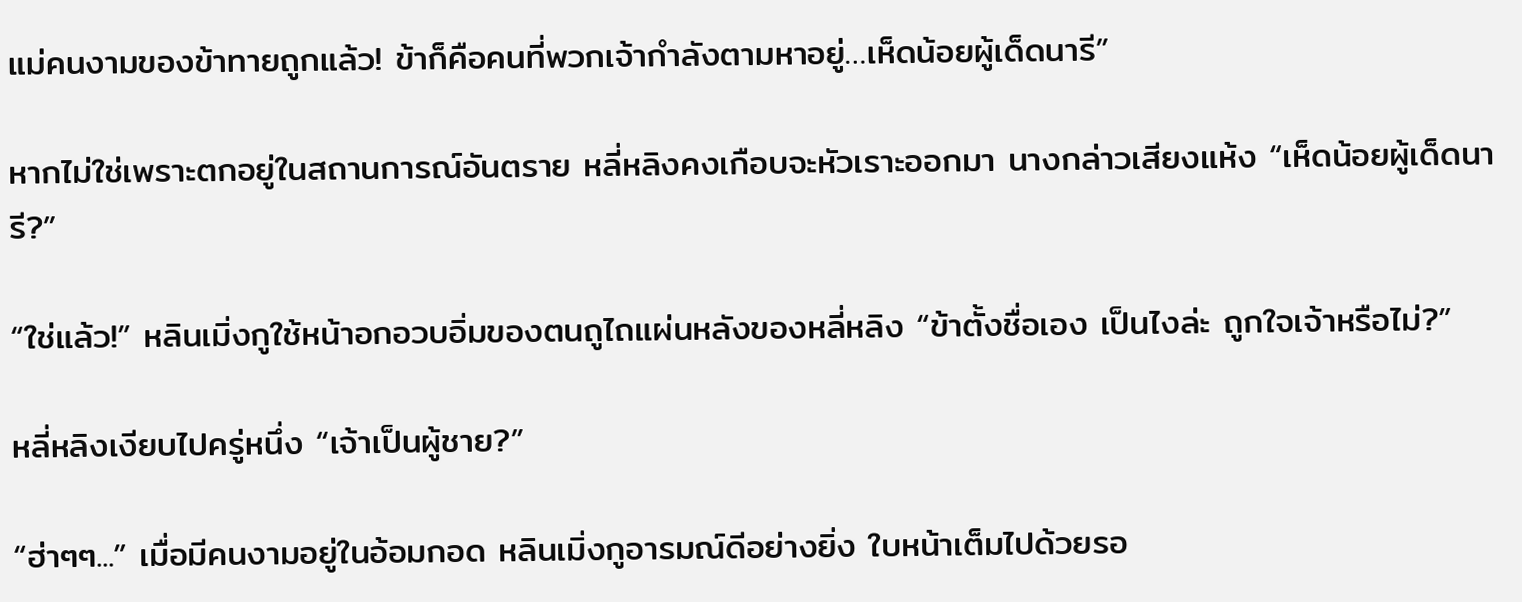แม่คนงามของข้าทายถูกแล้ว! ข้าก็คือคนที่พวกเจ้ากำลังตามหาอยู่…เห็ดน้อยผู้เด็ดนารี”

หากไม่ใช่เพราะตกอยู่ในสถานการณ์อันตราย หลี่หลิงคงเกือบจะหัวเราะออกมา นางกล่าวเสียงแห้ง “เห็ดน้อยผู้เด็ดนารี?”

“ใช่แล้ว!” หลินเมิ่งกูใช้หน้าอกอวบอิ่มของตนถูไถแผ่นหลังของหลี่หลิง “ข้าตั้งชื่อเอง เป็นไงล่ะ ถูกใจเจ้าหรือไม่?”

หลี่หลิงเงียบไปครู่หนึ่ง “เจ้าเป็นผู้ชาย?”

“ฮ่าๆๆ...” เมื่อมีคนงามอยู่ในอ้อมกอด หลินเมิ่งกูอารมณ์ดีอย่างยิ่ง ใบหน้าเต็มไปด้วยรอ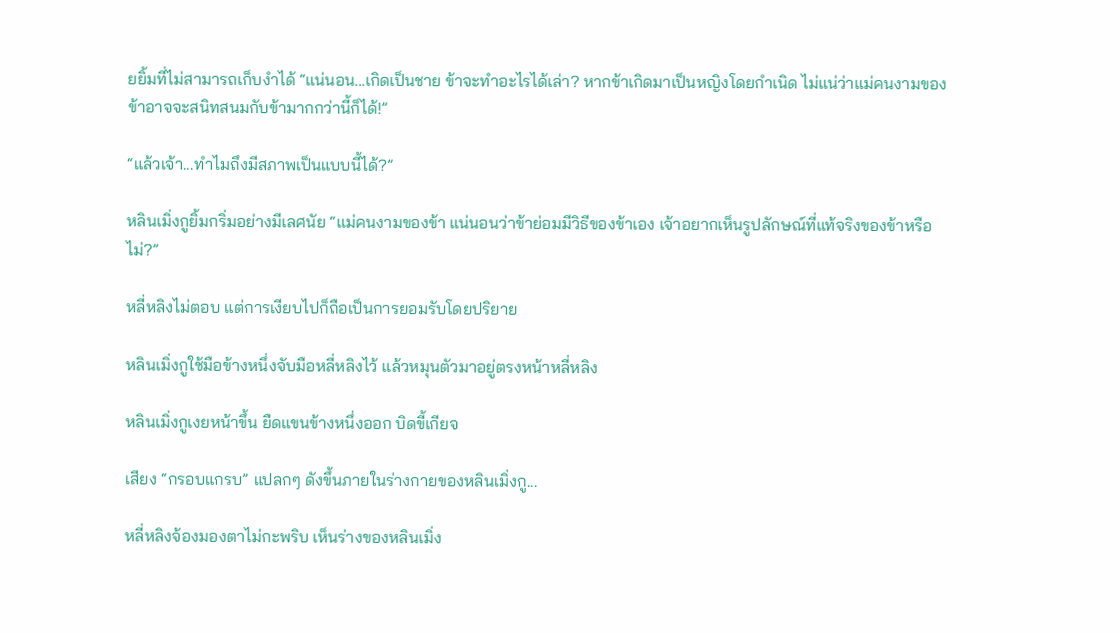ยยิ้มที่ไม่สามารถเก็บงำได้ “แน่นอน...เกิดเป็นชาย ข้าจะทำอะไรได้เล่า? หากข้าเกิดมาเป็นหญิงโดยกำเนิด ไม่แน่ว่าแม่คนงามของข้าอาจจะสนิทสนมกับข้ามากกว่านี้ก็ได้!”

“แล้วเจ้า...ทำไมถึงมีสภาพเป็นแบบนี้ได้?”

หลินเมิ่งกูยิ้มกริ่มอย่างมีเลศนัย “แม่คนงามของข้า แน่นอนว่าข้าย่อมมีวิธีของข้าเอง เจ้าอยากเห็นรูปลักษณ์ที่แท้จริงของข้าหรือไม่?”

หลี่หลิงไม่ตอบ แต่การเงียบไปก็ถือเป็นการยอมรับโดยปริยาย

หลินเมิ่งกูใช้มือข้างหนึ่งจับมือหลี่หลิงไว้ แล้วหมุนตัวมาอยู่ตรงหน้าหลี่หลิง

หลินเมิ่งกูเงยหน้าขึ้น ยืดแขนข้างหนึ่งออก บิดขี้เกียจ

เสียง “กรอบแกรบ” แปลกๆ ดังขึ้นภายในร่างกายของหลินเมิ่งกู...

หลี่หลิงจ้องมองตาไม่กะพริบ เห็นร่างของหลินเมิ่ง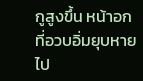กูสูงขึ้น หน้าอกที่อวบอิ่มยุบหายไป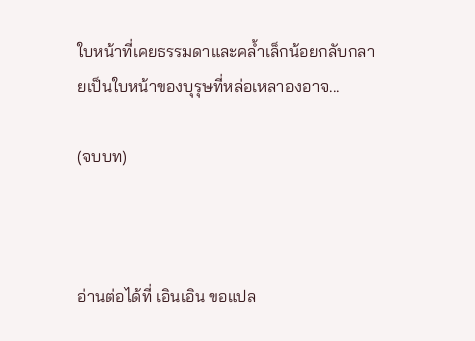ใบหน้าที่เคยธรรมดาและคล้ำเล็กน้อยกลับกลายเป็นใบหน้าของบุรุษที่หล่อเหลาองอาจ...

(จบบท)



อ่านต่อได้ที่ เอินเอิน ขอแปล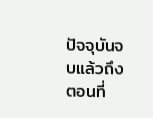ปัจจุบันจบแล้วถึงตอนที่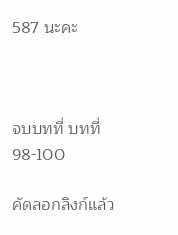587 นะคะ



จบบทที่ บทที่ 98-100

คัดลอกลิงก์แล้ว